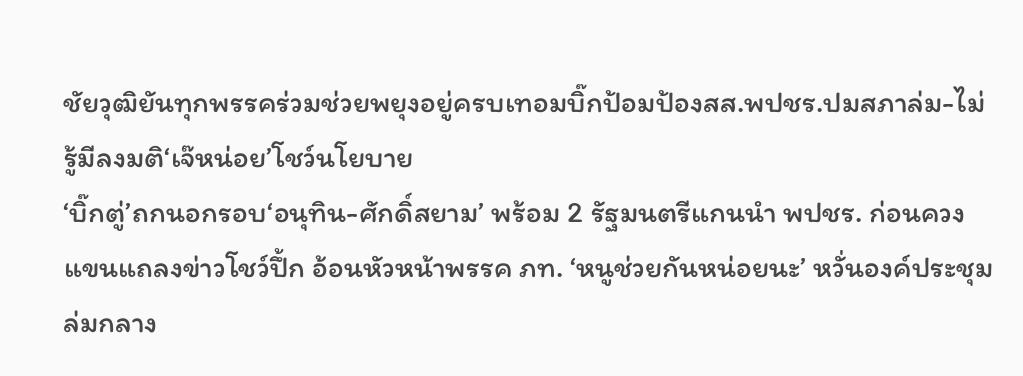ชัยวุฒิยันทุกพรรคร่วมช่วยพยุงอยู่ครบเทอมบิ๊กป้อมป้องสส.พปชร.ปมสภาล่ม-ไม่รู้มีลงมติ‘เจ๊หน่อย’โชว์นโยบาย
‘บิ๊กตู่’ถกนอกรอบ‘อนุทิน-ศักดิ์สยาม’ พร้อม 2 รัฐมนตรีแกนนำ พปชร. ก่อนควงแขนแถลงข่าวโชว์ปึ้ก อ้อนหัวหน้าพรรค ภท. ‘หนูช่วยกันหน่อยนะ’ หวั่นองค์ประชุมล่มกลาง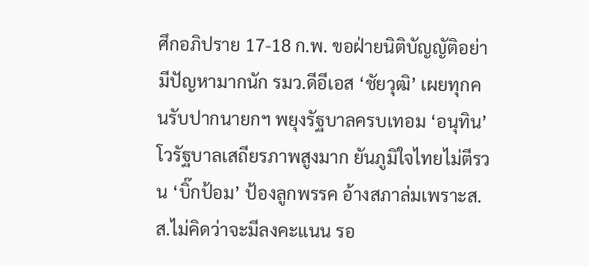ศึกอภิปราย 17-18 ก.พ. ขอฝ่ายนิติบัญญัติอย่ามีปัญหามากนัก รมว.ดีอีเอส ‘ชัยวุฒิ’ เผยทุกคนรับปากนายกฯ พยุงรัฐบาลครบเทอม ‘อนุทิน’ โวรัฐบาลเสถียรภาพสูงมาก ยันภูมิใจไทยไม่ตีรวน ‘บิ๊กป้อม’ ป้องลูกพรรค อ้างสภาล่มเพราะส.ส.ไม่คิดว่าจะมีลงคะแนน รอ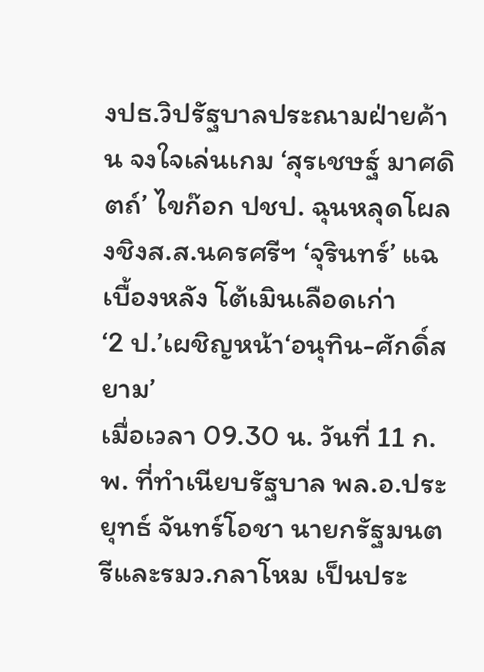งปธ.วิปรัฐบาลประณามฝ่ายค้าน จงใจเล่นเกม ‘สุรเชษฐ์ มาศดิตถ์’ ไขก๊อก ปชป. ฉุนหลุดโผลงชิงส.ส.นครศรีฯ ‘จุรินทร์’ แฉเบื้องหลัง โต้เมินเลือดเก่า
‘2 ป.’เผชิญหน้า‘อนุทิน-ศักดิ์สยาม’
เมื่อเวลา 09.30 น. วันที่ 11 ก.พ. ที่ทำเนียบรัฐบาล พล.อ.ประยุทธ์ จันทร์โอชา นายกรัฐมนตรีและรมว.กลาโหม เป็นประ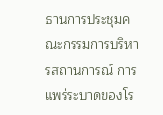ธานการประชุมคณะกรรมการบริหารสถานการณ์ การแพร่ระบาดของโร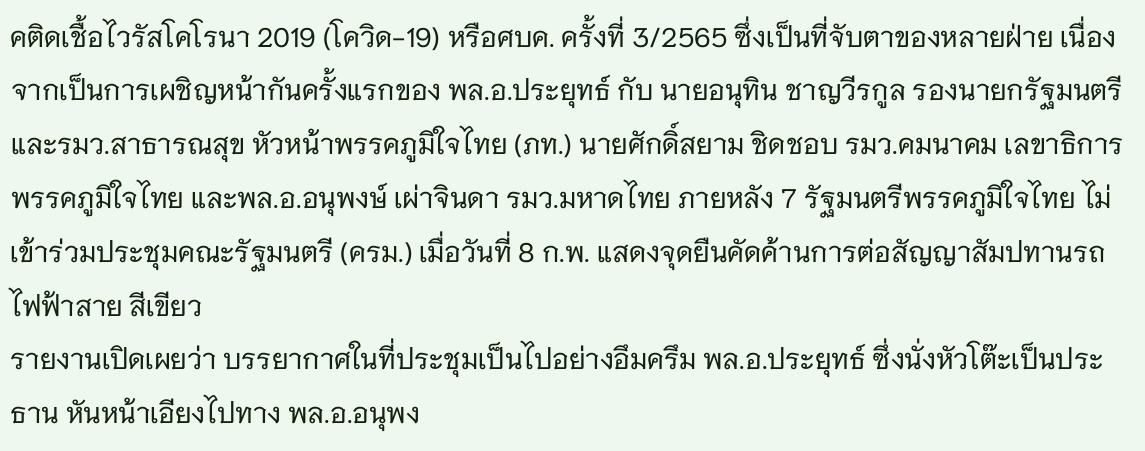คติดเชื้อไวรัสโคโรนา 2019 (โควิด-19) หรือศบค. ครั้งที่ 3/2565 ซึ่งเป็นที่จับตาของหลายฝ่าย เนื่องจากเป็นการเผชิญหน้ากันครั้งแรกของ พล.อ.ประยุทธ์ กับ นายอนุทิน ชาญวีรกูล รองนายกรัฐมนตรีและรมว.สาธารณสุข หัวหน้าพรรคภูมิใจไทย (ภท.) นายศักดิ์สยาม ชิดชอบ รมว.คมนาคม เลขาธิการพรรคภูมิใจไทย และพล.อ.อนุพงษ์ เผ่าจินดา รมว.มหาดไทย ภายหลัง 7 รัฐมนตรีพรรคภูมิใจไทย ไม่เข้าร่วมประชุมคณะรัฐมนตรี (ครม.) เมื่อวันที่ 8 ก.พ. แสดงจุดยืนคัดค้านการต่อสัญญาสัมปทานรถไฟฟ้าสาย สีเขียว
รายงานเปิดเผยว่า บรรยากาศในที่ประชุมเป็นไปอย่างอึมครึม พล.อ.ประยุทธ์ ซึ่งนั่งหัวโต๊ะเป็นประธาน หันหน้าเอียงไปทาง พล.อ.อนุพง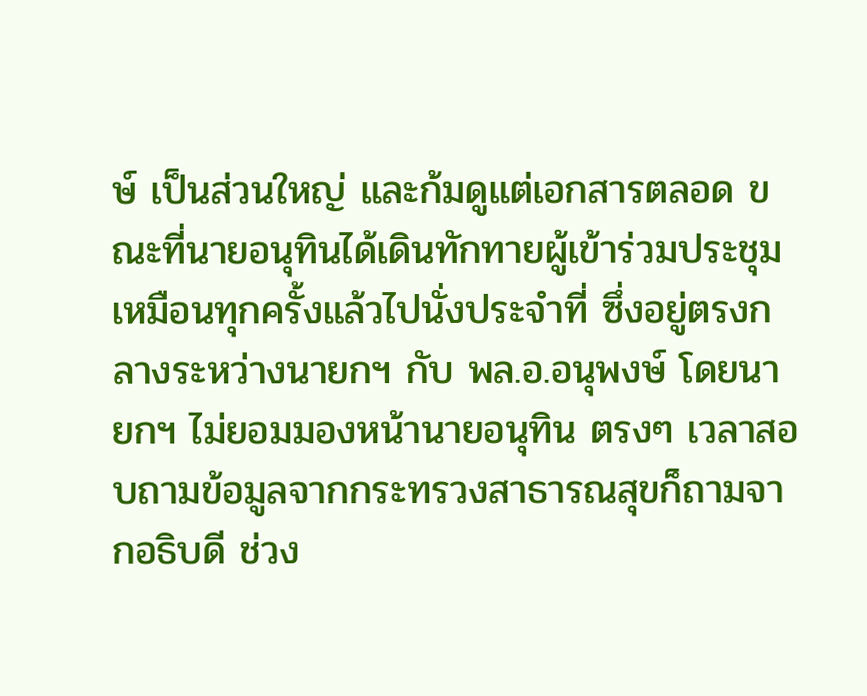ษ์ เป็นส่วนใหญ่ และก้มดูแต่เอกสารตลอด ขณะที่นายอนุทินได้เดินทักทายผู้เข้าร่วมประชุมเหมือนทุกครั้งแล้วไปนั่งประจำที่ ซึ่งอยู่ตรงกลางระหว่างนายกฯ กับ พล.อ.อนุพงษ์ โดยนายกฯ ไม่ยอมมองหน้านายอนุทิน ตรงๆ เวลาสอบถามข้อมูลจากกระทรวงสาธารณสุขก็ถามจากอธิบดี ช่วง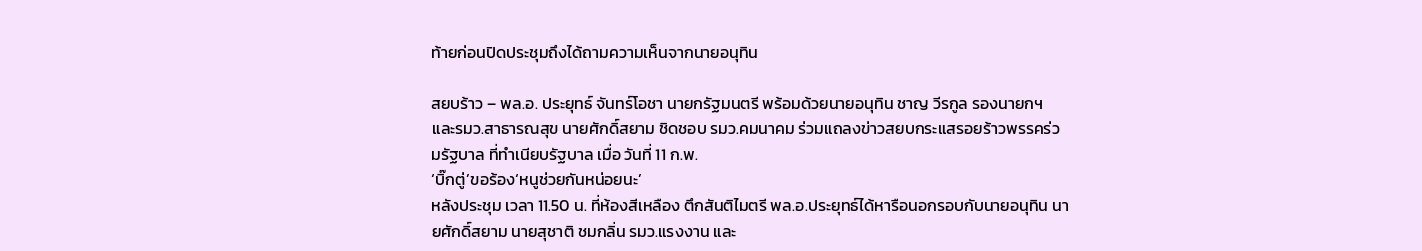ท้ายก่อนปิดประชุมถึงได้ถามความเห็นจากนายอนุทิน

สยบร้าว – พล.อ. ประยุทธ์ จันทร์โอชา นายกรัฐมนตรี พร้อมด้วยนายอนุทิน ชาญ วีรกูล รองนายกฯ และรมว.สาธารณสุข นายศักดิ์สยาม ชิดชอบ รมว.คมนาคม ร่วมแถลงข่าวสยบกระแสรอยร้าวพรรคร่วมรัฐบาล ที่ทำเนียบรัฐบาล เมื่อ วันที่ 11 ก.พ.
‘บิ๊กตู่’ขอร้อง‘หนูช่วยกันหน่อยนะ’
หลังประชุม เวลา 11.50 น. ที่ห้องสีเหลือง ตึกสันติไมตรี พล.อ.ประยุทธ์ได้หารือนอกรอบกับนายอนุทิน นายศักดิ์สยาม นายสุชาติ ชมกลิ่น รมว.แรงงาน และ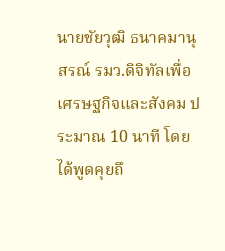นายชัยวุฒิ ธนาคมานุสรณ์ รมว.ดิจิทัลเพื่อเศรษฐกิจและสังคม ประมาณ 10 นาที โดยได้พูดคุยถึ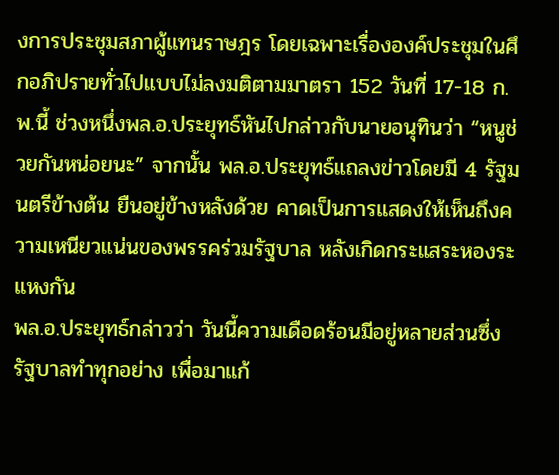งการประชุมสภาผู้แทนราษฎร โดยเฉพาะเรื่ององค์ประชุมในศึกอภิปรายทั่วไปแบบไม่ลงมติตามมาตรา 152 วันที่ 17-18 ก.พ.นี้ ช่วงหนึ่งพล.อ.ประยุทธ์หันไปกล่าวกับนายอนุทินว่า “หนูช่วยกันหน่อยนะ” จากนั้น พล.อ.ประยุทธ์แถลงข่าวโดยมี 4 รัฐมนตรีข้างต้น ยืนอยู่ข้างหลังด้วย คาดเป็นการแสดงให้เห็นถึงความเหนียวแน่นของพรรคร่วมรัฐบาล หลังเกิดกระแสระหองระแหงกัน
พล.อ.ประยุทธ์กล่าวว่า วันนี้ความเดือดร้อนมีอยู่หลายส่วนซึ่งรัฐบาลทำทุกอย่าง เพื่อมาแก้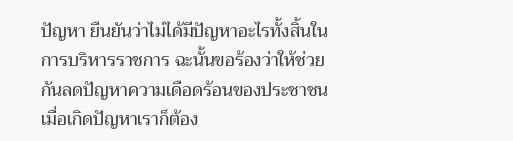ปัญหา ยืนยันว่าไม่ได้มีปัญหาอะไรทั้งสิ้นในการบริหารราชการ ฉะนั้นขอร้องว่าให้ช่วยกันลดปัญหาความเดือดร้อนของประชาชน เมื่อเกิดปัญหาเราก็ต้อง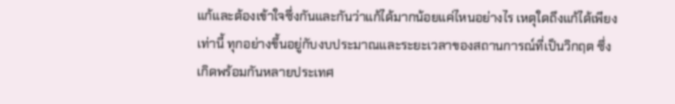แก้และต้องเข้าใจซึ่งกันและกันว่าแก้ได้มากน้อยแค่ไหนอย่างไร เหตุใดถึงแก้ได้เพียงเท่านี้ ทุกอย่างขึ้นอยู่กับงบประมาณและระยะเวลาของสถานการณ์ที่เป็นวิกฤต ซึ่งเกิดพร้อมกันหลายประเทศ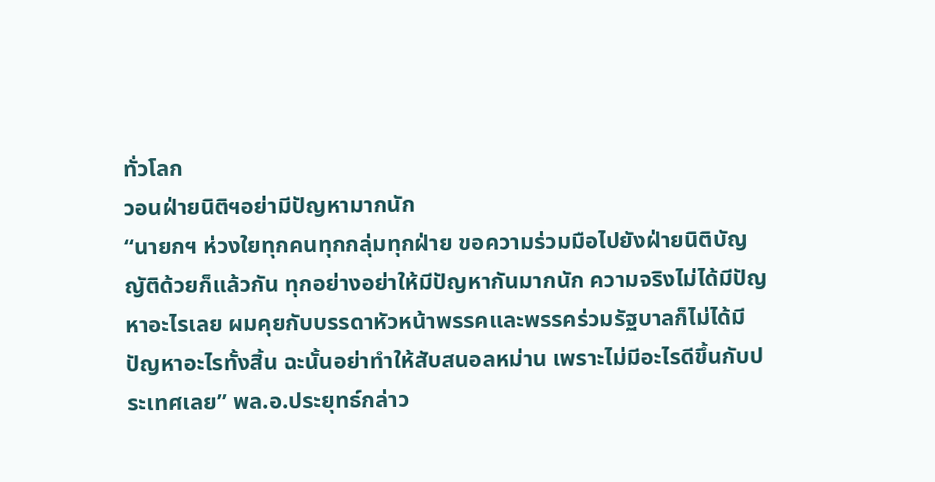ทั่วโลก
วอนฝ่ายนิติฯอย่ามีปัญหามากนัก
“นายกฯ ห่วงใยทุกคนทุกกลุ่มทุกฝ่าย ขอความร่วมมือไปยังฝ่ายนิติบัญญัติด้วยก็แล้วกัน ทุกอย่างอย่าให้มีปัญหากันมากนัก ความจริงไม่ได้มีปัญหาอะไรเลย ผมคุยกับบรรดาหัวหน้าพรรคและพรรคร่วมรัฐบาลก็ไม่ได้มีปัญหาอะไรทั้งสิ้น ฉะนั้นอย่าทำให้สับสนอลหม่าน เพราะไม่มีอะไรดีขึ้นกับประเทศเลย” พล.อ.ประยุทธ์กล่าว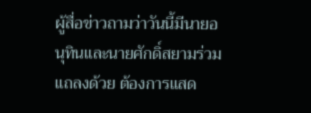ผู้สื่อข่าวถามว่าวันนี้มีนายอนุทินและนายศักดิ์สยามร่วมแถลงด้วย ต้องการแสด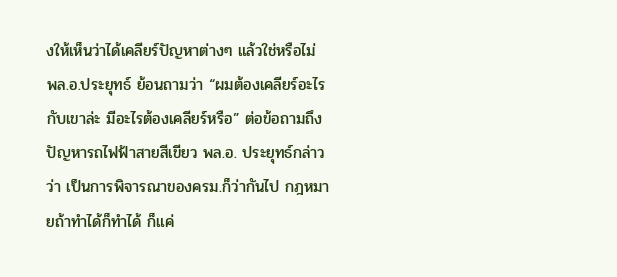งให้เห็นว่าได้เคลียร์ปัญหาต่างๆ แล้วใช่หรือไม่ พล.อ.ประยุทธ์ ย้อนถามว่า “ผมต้องเคลียร์อะไรกับเขาล่ะ มีอะไรต้องเคลียร์หรือ” ต่อข้อถามถึงปัญหารถไฟฟ้าสายสีเขียว พล.อ. ประยุทธ์กล่าวว่า เป็นการพิจารณาของครม.ก็ว่ากันไป กฎหมายถ้าทำได้ก็ทำได้ ก็แค่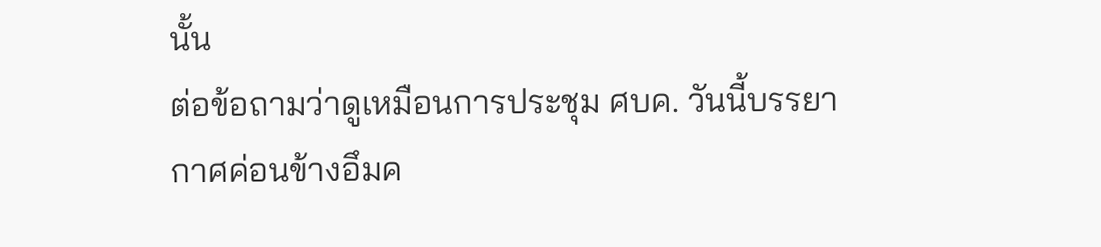นั้น
ต่อข้อถามว่าดูเหมือนการประชุม ศบค. วันนี้บรรยากาศค่อนข้างอึมค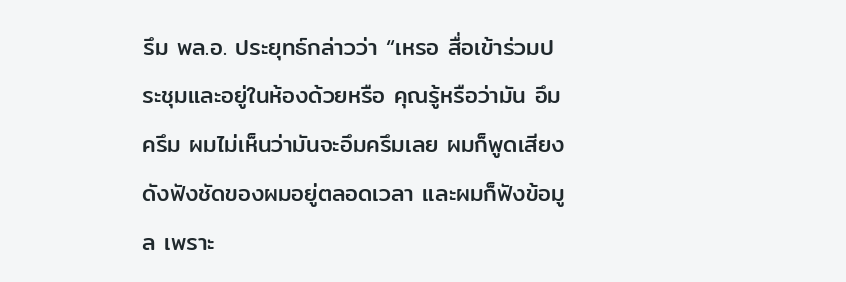รึม พล.อ. ประยุทธ์กล่าวว่า “เหรอ สื่อเข้าร่วมประชุมและอยู่ในห้องด้วยหรือ คุณรู้หรือว่ามัน อึมครึม ผมไม่เห็นว่ามันจะอึมครึมเลย ผมก็พูดเสียงดังฟังชัดของผมอยู่ตลอดเวลา และผมก็ฟังข้อมูล เพราะ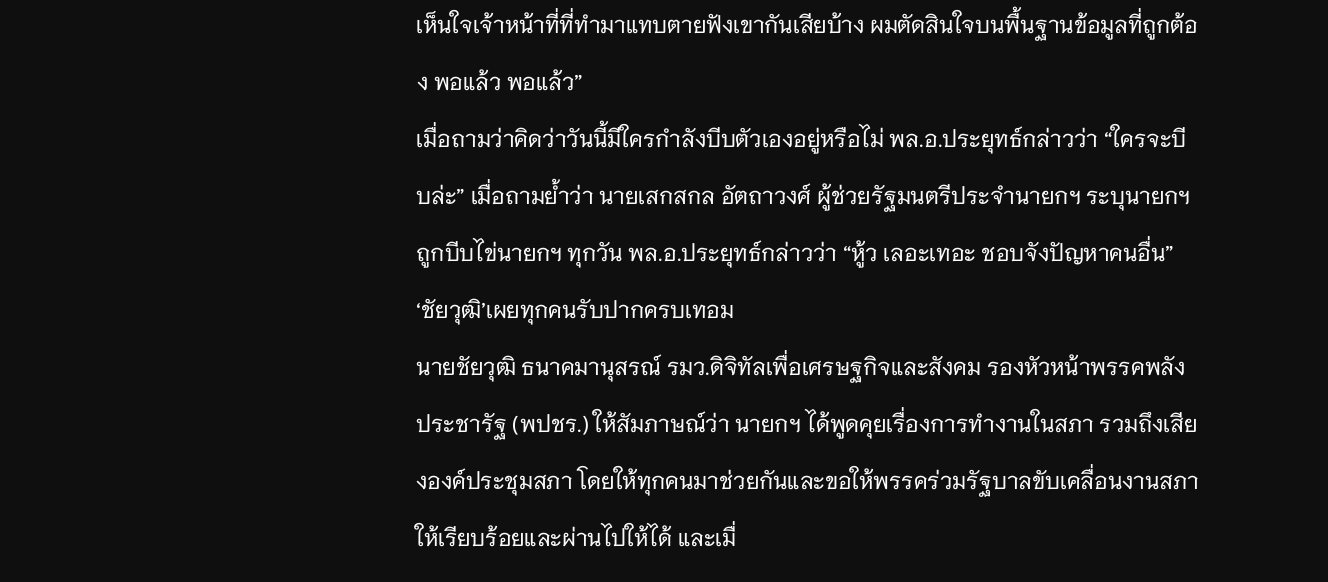เห็นใจเจ้าหน้าที่ที่ทำมาแทบตายฟังเขากันเสียบ้าง ผมตัดสินใจบนพื้นฐานข้อมูลที่ถูกต้อง พอแล้ว พอแล้ว”
เมื่อถามว่าคิดว่าวันนี้มีใครกำลังบีบตัวเองอยู่หรือไม่ พล.อ.ประยุทธ์กล่าวว่า “ใครจะบีบล่ะ” เมื่อถามย้ำว่า นายเสกสกล อัตถาวงศ์ ผู้ช่วยรัฐมนตรีประจำนายกฯ ระบุนายกฯถูกบีบไข่นายกฯ ทุกวัน พล.อ.ประยุทธ์กล่าวว่า “หู้ว เลอะเทอะ ชอบจังปัญหาคนอื่น”
‘ชัยวุฒิ’เผยทุกคนรับปากครบเทอม
นายชัยวุฒิ ธนาคมานุสรณ์ รมว.ดิจิทัลเพื่อเศรษฐกิจและสังคม รองหัวหน้าพรรคพลังประชารัฐ (พปชร.) ให้สัมภาษณ์ว่า นายกฯ ได้พูดคุยเรื่องการทำงานในสภา รวมถึงเสียงองค์ประชุมสภา โดยให้ทุกคนมาช่วยกันและขอให้พรรคร่วมรัฐบาลขับเคลื่อนงานสภาให้เรียบร้อยและผ่านไปให้ได้ และเมื่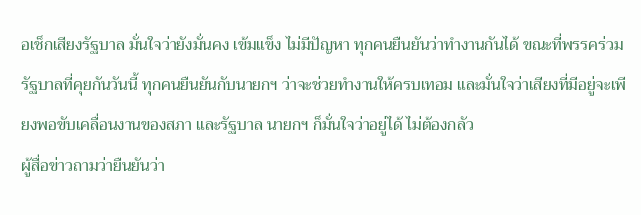อเช็กเสียงรัฐบาล มั่นใจว่ายังมั่นคง เข้มแข็ง ไม่มีปัญหา ทุกคนยืนยันว่าทำงานกันได้ ขณะที่พรรคร่วมรัฐบาลที่คุยกันวันนี้ ทุกคนยืนยันกับนายกฯ ว่าจะช่วยทำงานให้ครบเทอม และมั่นใจว่าเสียงที่มีอยู่จะเพียงพอขับเคลื่อนงานของสภา และรัฐบาล นายกฯ ก็มั่นใจว่าอยู่ได้ ไม่ต้องกลัว
ผู้สื่อข่าวถามว่ายืนยันว่า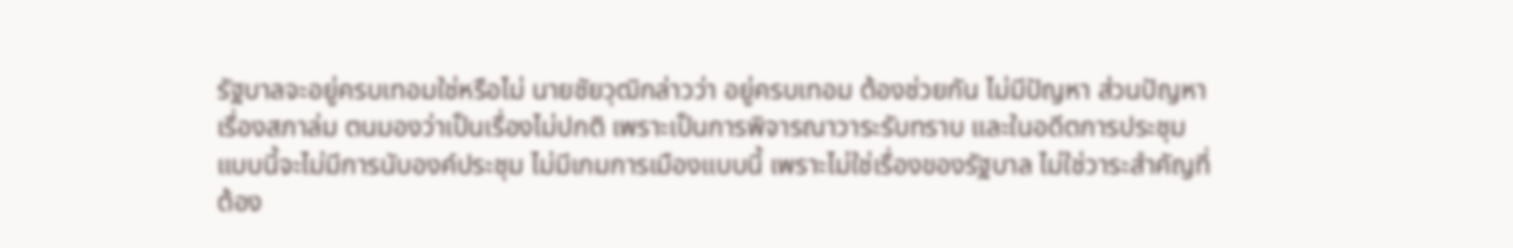รัฐบาลจะอยู่ครบเทอมใช่หรือไม่ นายชัยวุฒิกล่าวว่า อยู่ครบเทอม ต้องช่วยกัน ไม่มีปัญหา ส่วนปัญหาเรื่องสภาล่ม ตนมองว่าเป็นเรื่องไม่ปกติ เพราะเป็นการพิจารณาวาระรับทราบ และในอดีตการประชุมแบบนี้จะไม่มีการนับองค์ประชุม ไม่มีเกมการเมืองแบบนี้ เพราะไม่ใช่เรื่องของรัฐบาล ไม่ใช่วาระสำคัญที่ต้อง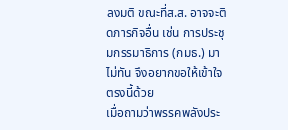ลงมติ ขณะที่ส.ส. อาจจะติดภารกิจอื่น เช่น การประชุมกรรมาธิการ (กมธ.) มาไม่ทัน จึงอยากขอให้เข้าใจตรงนี้ด้วย
เมื่อถามว่าพรรคพลังประ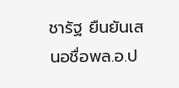ชารัฐ ยืนยันเสนอชื่อพล.อ.ป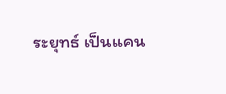ระยุทธ์ เป็นแคน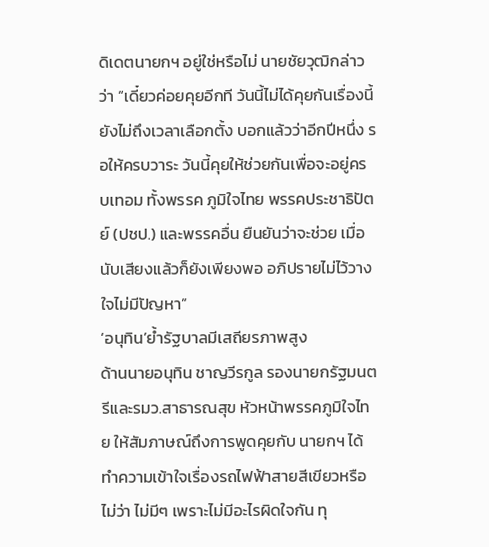ดิเดตนายกฯ อยู่ใช่หรือไม่ นายชัยวุฒิกล่าวว่า “เดี๋ยวค่อยคุยอีกที วันนี้ไม่ได้คุยกันเรื่องนี้ ยังไม่ถึงเวลาเลือกตั้ง บอกแล้วว่าอีกปีหนึ่ง รอให้ครบวาระ วันนี้คุยให้ช่วยกันเพื่อจะอยู่ครบเทอม ทั้งพรรค ภูมิใจไทย พรรคประชาธิปัตย์ (ปชป.) และพรรคอื่น ยืนยันว่าจะช่วย เมื่อนับเสียงแล้วก็ยังเพียงพอ อภิปรายไม่ไว้วางใจไม่มีปัญหา”
‘อนุทิน’ย้ำรัฐบาลมีเสถียรภาพสูง
ด้านนายอนุทิน ชาญวีรกูล รองนายกรัฐมนตรีและรมว.สาธารณสุข หัวหน้าพรรคภูมิใจไทย ให้สัมภาษณ์ถึงการพูดคุยกับ นายกฯ ได้ทำความเข้าใจเรื่องรถไฟฟ้าสายสีเขียวหรือไม่ว่า ไม่มีๆ เพราะไม่มีอะไรผิดใจกัน ทุ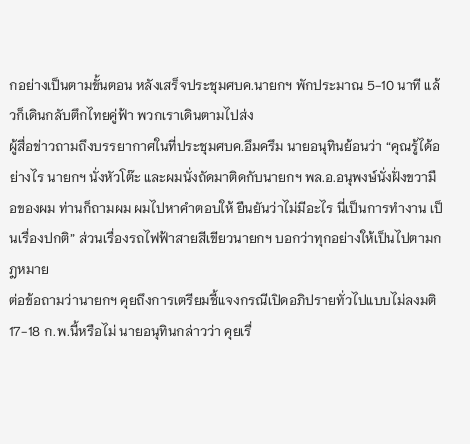กอย่างเป็นตามขั้นตอน หลังเสร็จประชุมศบค.นายกฯ พักประมาณ 5-10 นาที แล้วก็เดินกลับตึกไทยคู่ฟ้า พวกเราเดินตามไปส่ง
ผู้สื่อข่าวถามถึงบรรยากาศในที่ประชุมศบค.อึมครึม นายอนุทินย้อนว่า “คุณรู้ได้อย่างไร นายกฯ นั่งหัวโต๊ะ และผมนั่งถัดมาติดกับนายกฯ พล.อ.อนุพงษ์นั่งฝั่งขวามือของผม ท่านก็ถามผม ผมไปหาคำตอบให้ ยืนยันว่าไม่มีอะไร นี่เป็นการทำงาน เป็นเรื่องปกติ” ส่วนเรื่องรถไฟฟ้าสายสีเขียวนายกฯ บอกว่าทุกอย่างให้เป็นไปตามกฎหมาย
ต่อข้อถามว่านายกฯ คุยถึงการเตรียมชี้แจงกรณีเปิดอภิปรายทั่วไปแบบไม่ลงมติ 17-18 ก.พ.นี้หรือไม่ นายอนุทินกล่าวว่า คุยเรื่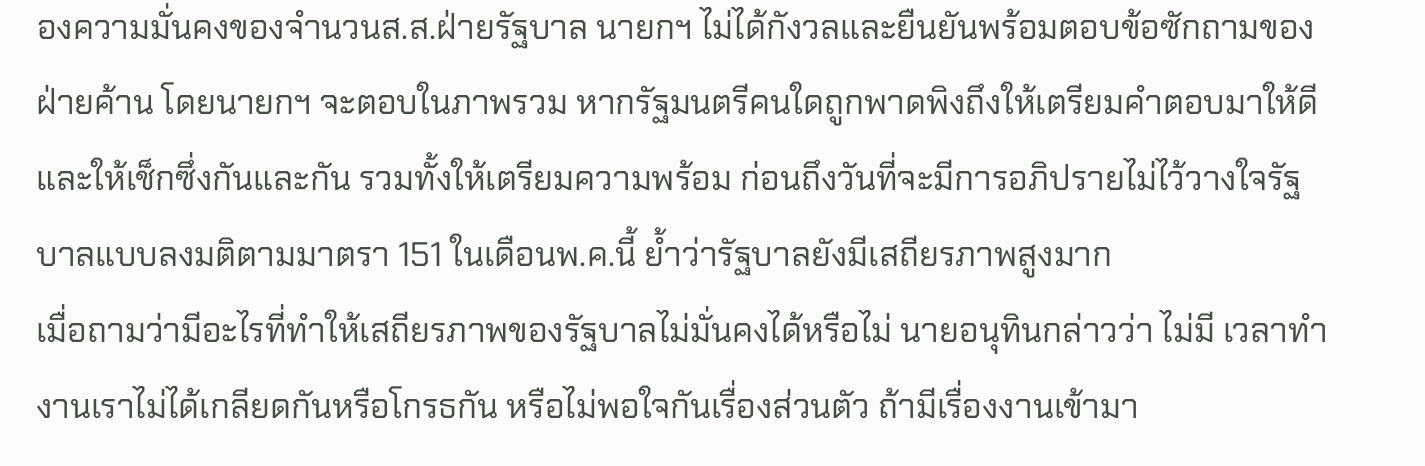องความมั่นคงของจำนวนส.ส.ฝ่ายรัฐบาล นายกฯ ไม่ได้กังวลและยืนยันพร้อมตอบข้อซักถามของฝ่ายค้าน โดยนายกฯ จะตอบในภาพรวม หากรัฐมนตรีคนใดถูกพาดพิงถึงให้เตรียมคำตอบมาให้ดีและให้เช็กซึ่งกันและกัน รวมทั้งให้เตรียมความพร้อม ก่อนถึงวันที่จะมีการอภิปรายไม่ไว้วางใจรัฐบาลแบบลงมติตามมาตรา 151 ในเดือนพ.ค.นี้ ย้ำว่ารัฐบาลยังมีเสถียรภาพสูงมาก
เมื่อถามว่ามีอะไรที่ทำให้เสถียรภาพของรัฐบาลไม่มั่นคงได้หรือไม่ นายอนุทินกล่าวว่า ไม่มี เวลาทำงานเราไม่ได้เกลียดกันหรือโกรธกัน หรือไม่พอใจกันเรื่องส่วนตัว ถ้ามีเรื่องงานเข้ามา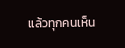แล้วทุกคนเห็น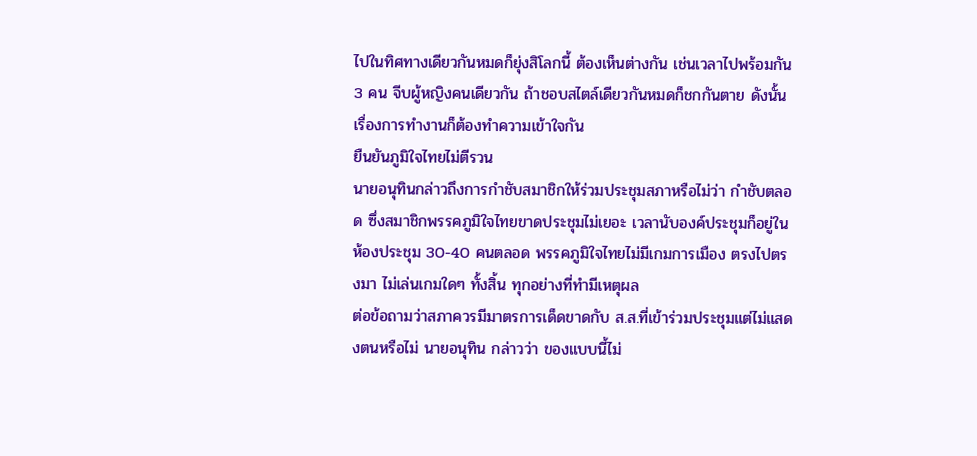ไปในทิศทางเดียวกันหมดก็ยุ่งสิโลกนี้ ต้องเห็นต่างกัน เช่นเวลาไปพร้อมกัน 3 คน จีบผู้หญิงคนเดียวกัน ถ้าชอบสไตล์เดียวกันหมดก็ชกกันตาย ดังนั้นเรื่องการทำงานก็ต้องทำความเข้าใจกัน
ยืนยันภูมิใจไทยไม่ตีรวน
นายอนุทินกล่าวถึงการกำชับสมาชิกให้ร่วมประชุมสภาหรือไม่ว่า กำชับตลอด ซึ่งสมาชิกพรรคภูมิใจไทยขาดประชุมไม่เยอะ เวลานับองค์ประชุมก็อยู่ในห้องประชุม 30-40 คนตลอด พรรคภูมิใจไทยไม่มีเกมการเมือง ตรงไปตรงมา ไม่เล่นเกมใดๆ ทั้งสิ้น ทุกอย่างที่ทำมีเหตุผล
ต่อข้อถามว่าสภาควรมีมาตรการเด็ดขาดกับ ส.ส.ที่เข้าร่วมประชุมแต่ไม่แสดงตนหรือไม่ นายอนุทิน กล่าวว่า ของแบบนี้ไม่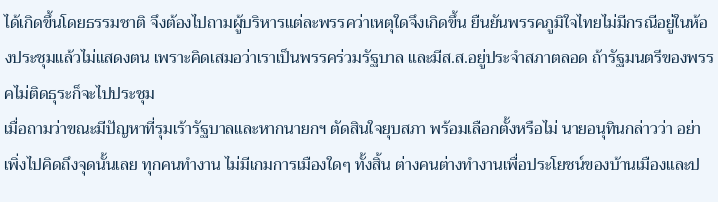ได้เกิดขึ้นโดยธรรมชาติ จึงต้องไปถามผู้บริหารแต่ละพรรคว่าเหตุใดจึงเกิดขึ้น ยืนยันพรรคภูมิใจไทยไม่มีกรณีอยู่ในห้องประชุมแล้วไม่แสดงตน เพราะคิดเสมอว่าเราเป็นพรรคร่วมรัฐบาล และมีส.ส.อยู่ประจำสภาตลอด ถ้ารัฐมนตรีของพรรคไม่ติดธุระก็จะไปประชุม
เมื่อถามว่าขณะมีปัญหาที่รุมเร้ารัฐบาลและหากนายกฯ ตัดสินใจยุบสภา พร้อมเลือกตั้งหรือไม่ นายอนุทินกล่าวว่า อย่าเพิ่งไปคิดถึงจุดนั้นเลย ทุกคนทำงาน ไม่มีเกมการเมืองใดๆ ทั้งสิ้น ต่างคนต่างทำงานเพื่อประโยชน์ของบ้านเมืองและป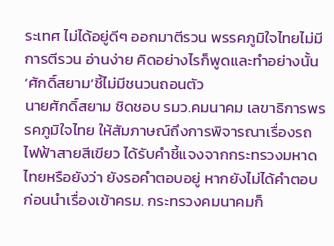ระเทศ ไม่ได้อยู่ดีๆ ออกมาตีรวน พรรคภูมิใจไทยไม่มีการตีรวน อ่านง่าย คิดอย่างไรก็พูดและทำอย่างนั้น
‘ศักดิ์สยาม’ชี้ไม่มีชนวนถอนตัว
นายศักดิ์สยาม ชิดชอบ รมว.คมนาคม เลขาธิการพรรคภูมิใจไทย ให้สัมภาษณ์ถึงการพิจารณาเรื่องรถไฟฟ้าสายสีเขียว ได้รับคำชี้แจงจากกระทรวงมหาดไทยหรือยังว่า ยังรอคำตอบอยู่ หากยังไม่ได้คำตอบ ก่อนนำเรื่องเข้าครม. กระทรวงคมนาคมก็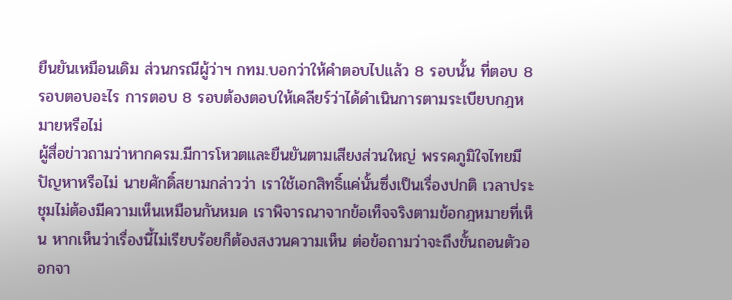ยืนยันเหมือนเดิม ส่วนกรณีผู้ว่าฯ กทม.บอกว่าให้คำตอบไปแล้ว 8 รอบนั้น ที่ตอบ 8 รอบตอบอะไร การตอบ 8 รอบต้องตอบให้เคลียร์ว่าได้ดำเนินการตามระเบียบกฎหมายหรือไม่
ผู้สื่อข่าวถามว่าหากครม.มีการโหวตและยืนยันตามเสียงส่วนใหญ่ พรรคภูมิใจไทยมีปัญหาหรือไม่ นายศักดิ์สยามกล่าวว่า เราใช้เอกสิทธิ์แค่นั้นซึ่งเป็นเรื่องปกติ เวลาประชุมไม่ต้องมีความเห็นเหมือนกันหมด เราพิจารณาจากข้อเท็จจริงตามข้อกฎหมายที่เห็น หากเห็นว่าเรื่องนี้ไม่เรียบร้อยก็ต้องสงวนความเห็น ต่อข้อถามว่าจะถึงขั้นถอนตัวออกจา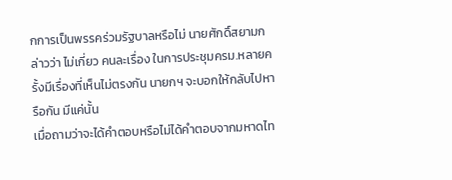กการเป็นพรรคร่วมรัฐบาลหรือไม่ นายศักดิ์สยามกล่าวว่า ไม่เกี่ยว คนละเรื่อง ในการประชุมครม.หลายครั้งมีเรื่องที่เห็นไม่ตรงกัน นายกฯ จะบอกให้กลับไปหารือกัน มีแค่นั้น
เมื่อถามว่าจะได้คำตอบหรือไม่ได้คำตอบจากมหาดไท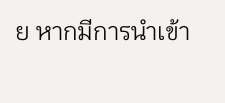ย หากมีการนำเข้า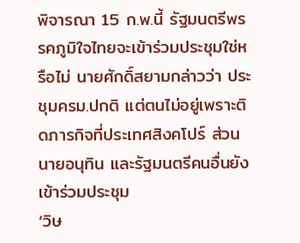พิจารณา 15 ก.พ.นี้ รัฐมนตรีพรรคภูมิใจไทยจะเข้าร่วมประชุมใช่หรือไม่ นายศักดิ์สยามกล่าวว่า ประชุมครม.ปกติ แต่ตนไม่อยู่เพราะติดภารกิจที่ประเทศสิงคโปร์ ส่วนนายอนุทิน และรัฐมนตรีคนอื่นยังเข้าร่วมประชุม
‘วิษ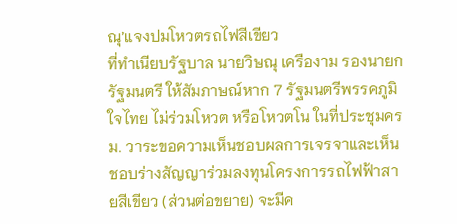ณุ’แจงปมโหวตรถไฟสีเขียว
ที่ทำเนียบรัฐบาล นายวิษณุ เครืองาม รองนายกรัฐมนตรี ให้สัมภาษณ์หาก 7 รัฐมนตรีพรรคภูมิใจไทย ไม่ร่วมโหวต หรือโหวตโน ในที่ประชุมครม. วาระขอความเห็นชอบผลการเจรจาและเห็นชอบร่างสัญญาร่วมลงทุนโครงการรถไฟฟ้าสายสีเขียว (ส่วนต่อขยาย) จะมีค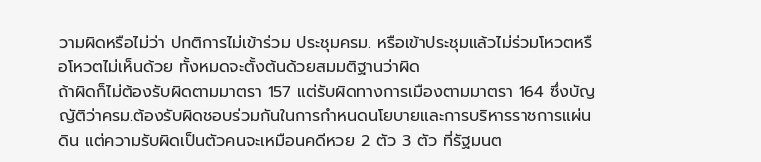วามผิดหรือไม่ว่า ปกติการไม่เข้าร่วม ประชุมครม. หรือเข้าประชุมแล้วไม่ร่วมโหวตหรือโหวตไม่เห็นด้วย ทั้งหมดจะตั้งต้นด้วยสมมติฐานว่าผิด
ถ้าผิดก็ไม่ต้องรับผิดตามมาตรา 157 แต่รับผิดทางการเมืองตามมาตรา 164 ซึ่งบัญญัติว่าครม.ต้องรับผิดชอบร่วมกันในการกำหนดนโยบายและการบริหารราชการแผ่นดิน แต่ความรับผิดเป็นตัวคนจะเหมือนคดีหวย 2 ตัว 3 ตัว ที่รัฐมนต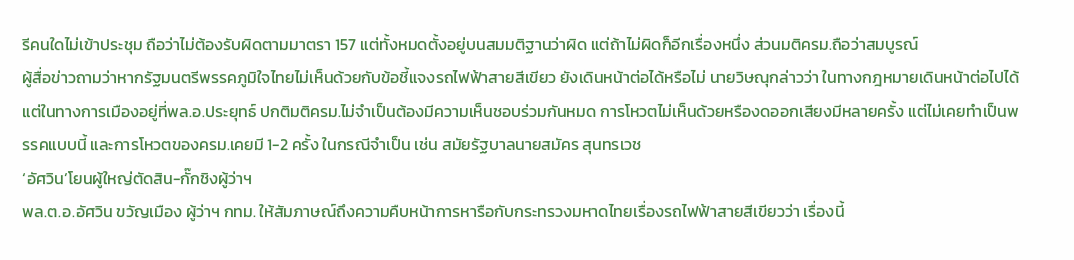รีคนใดไม่เข้าประชุม ถือว่าไม่ต้องรับผิดตามมาตรา 157 แต่ทั้งหมดตั้งอยู่บนสมมติฐานว่าผิด แต่ถ้าไม่ผิดก็อีกเรื่องหนึ่ง ส่วนมติครม.ถือว่าสมบูรณ์
ผู้สื่อข่าวถามว่าหากรัฐมนตรีพรรคภูมิใจไทยไม่เห็นด้วยกับข้อชี้แจงรถไฟฟ้าสายสีเขียว ยังเดินหน้าต่อได้หรือไม่ นายวิษณุกล่าวว่า ในทางกฎหมายเดินหน้าต่อไปได้ แต่ในทางการเมืองอยู่ที่พล.อ.ประยุทธ์ ปกติมติครม.ไม่จำเป็นต้องมีความเห็นชอบร่วมกันหมด การโหวตไม่เห็นด้วยหรืองดออกเสียงมีหลายครั้ง แต่ไม่เคยทำเป็นพรรคแบบนี้ และการโหวตของครม.เคยมี 1-2 ครั้ง ในกรณีจำเป็น เช่น สมัยรัฐบาลนายสมัคร สุนทรเวช
‘อัศวิน’โยนผู้ใหญ่ตัดสิน-กั๊กชิงผู้ว่าฯ
พล.ต.อ.อัศวิน ขวัญเมือง ผู้ว่าฯ กทม. ให้สัมภาษณ์ถึงความคืบหน้าการหารือกับกระทรวงมหาดไทยเรื่องรถไฟฟ้าสายสีเขียวว่า เรื่องนี้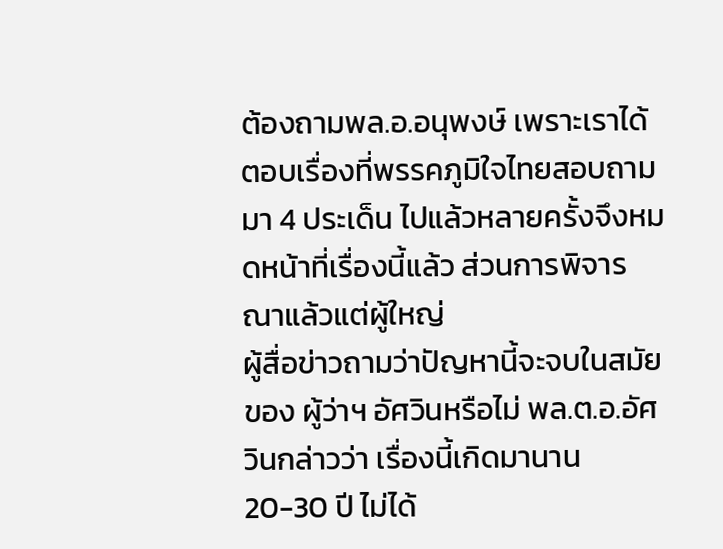ต้องถามพล.อ.อนุพงษ์ เพราะเราได้ตอบเรื่องที่พรรคภูมิใจไทยสอบถามมา 4 ประเด็น ไปแล้วหลายครั้งจึงหมดหน้าที่เรื่องนี้แล้ว ส่วนการพิจารณาแล้วแต่ผู้ใหญ่
ผู้สื่อข่าวถามว่าปัญหานี้จะจบในสมัยของ ผู้ว่าฯ อัศวินหรือไม่ พล.ต.อ.อัศวินกล่าวว่า เรื่องนี้เกิดมานาน 20-30 ปี ไม่ได้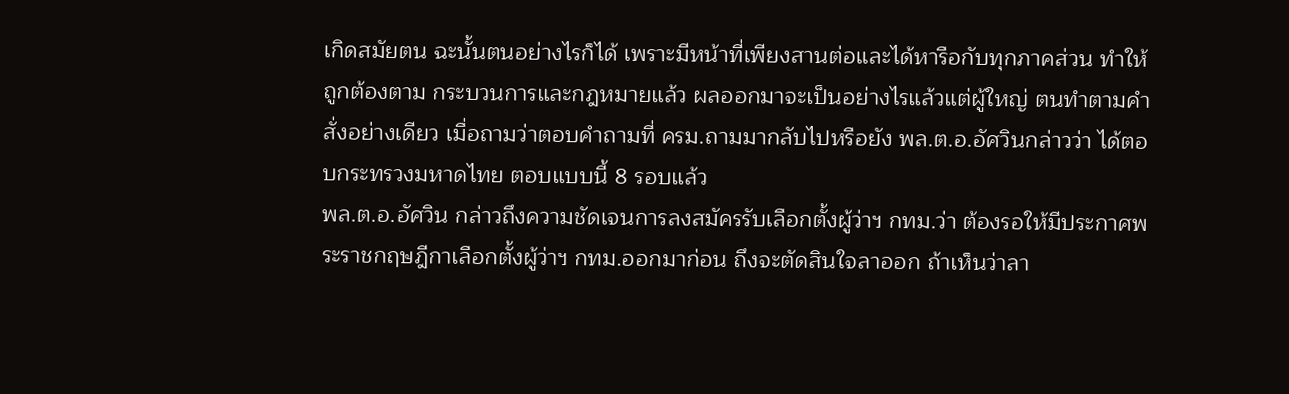เกิดสมัยตน ฉะนั้นตนอย่างไรก็ได้ เพราะมีหน้าที่เพียงสานต่อและได้หารือกับทุกภาคส่วน ทำให้ถูกต้องตาม กระบวนการและกฎหมายแล้ว ผลออกมาจะเป็นอย่างไรแล้วแต่ผู้ใหญ่ ตนทำตามคำสั่งอย่างเดียว เมื่อถามว่าตอบคำถามที่ ครม.ถามมากลับไปหรือยัง พล.ต.อ.อัศวินกล่าวว่า ได้ตอบกระทรวงมหาดไทย ตอบแบบนี้ 8 รอบแล้ว
พล.ต.อ.อัศวิน กล่าวถึงความชัดเจนการลงสมัครรับเลือกตั้งผู้ว่าฯ กทม.ว่า ต้องรอให้มีประกาศพระราชกฤษฎีกาเลือกตั้งผู้ว่าฯ กทม.ออกมาก่อน ถึงจะตัดสินใจลาออก ถ้าเห็นว่าลา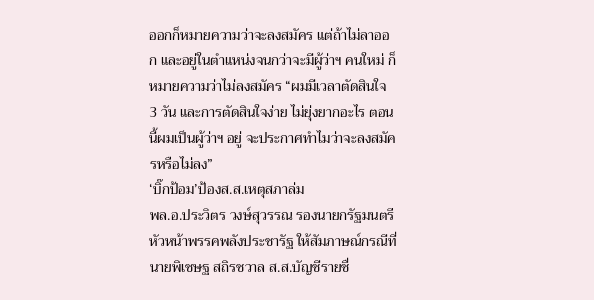ออกก็หมายความว่าจะลงสมัคร แต่ถ้าไม่ลาออก และอยู่ในตำแหน่งจนกว่าจะมีผู้ว่าฯ คนใหม่ ก็หมายความว่าไม่ลงสมัคร “ผมมีเวลาตัดสินใจ 3 วัน และการตัดสินใจง่าย ไม่ยุ่งยากอะไร ตอนนี้ผมเป็นผู้ว่าฯ อยู่ จะประกาศทำไมว่าจะลงสมัครหรือไม่ลง”
‘บิ๊กป้อม’ป้องส.ส.เหตุสภาล่ม
พล.อ.ประวิตร วงษ์สุวรรณ รองนายกรัฐมนตรี หัวหน้าพรรคพลังประชารัฐ ให้สัมภาษณ์กรณีที่นายพิเชษฐ สถิรชวาล ส.ส.บัญชีรายชื่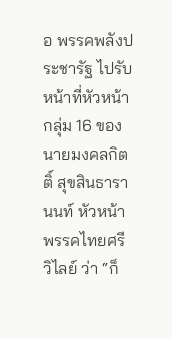อ พรรคพลังประชารัฐ ไปรับหน้าที่หัวหน้ากลุ่ม 16 ของนายมงคลกิตติ์ สุขสินธารานนท์ หัวหน้าพรรคไทยศรีวิไลย์ ว่า “ก็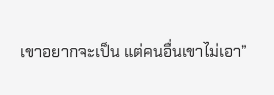เขาอยากจะเป็น แต่คนอื่นเขาไม่เอา”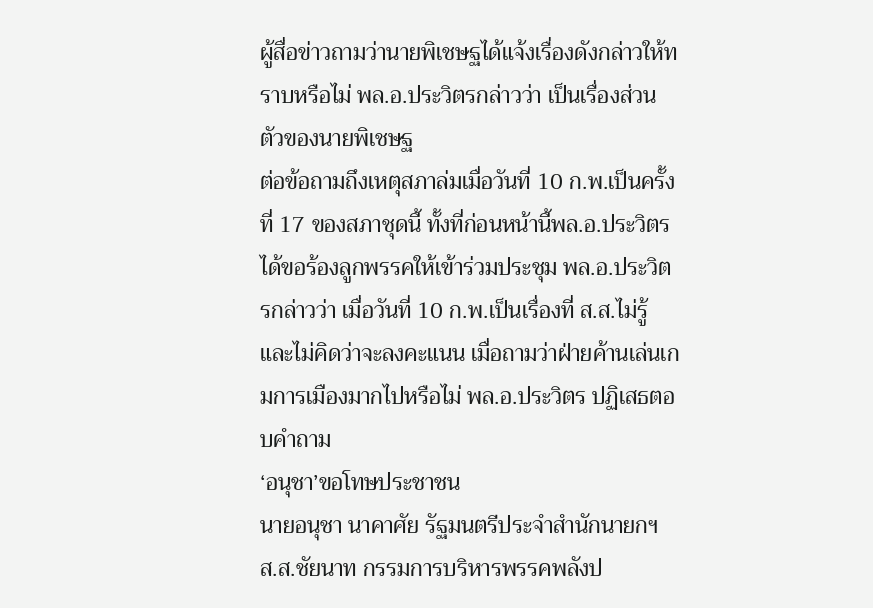ผู้สื่อข่าวถามว่านายพิเชษฐได้แจ้งเรื่องดังกล่าวให้ทราบหรือไม่ พล.อ.ประวิตรกล่าวว่า เป็นเรื่องส่วนตัวของนายพิเชษฐ
ต่อข้อถามถึงเหตุสภาล่มเมื่อวันที่ 10 ก.พ.เป็นครั้งที่ 17 ของสภาชุดนี้ ทั้งที่ก่อนหน้านี้พล.อ.ประวิตร ได้ขอร้องลูกพรรคให้เข้าร่วมประชุม พล.อ.ประวิตรกล่าวว่า เมื่อวันที่ 10 ก.พ.เป็นเรื่องที่ ส.ส.ไม่รู้ และไม่คิดว่าจะลงคะแนน เมื่อถามว่าฝ่ายค้านเล่นเกมการเมืองมากไปหรือไม่ พล.อ.ประวิตร ปฏิเสธตอบคำถาม
‘อนุชา’ขอโทษประชาชน
นายอนุชา นาคาศัย รัฐมนตรีประจำสำนักนายกฯ ส.ส.ชัยนาท กรรมการบริหารพรรคพลังป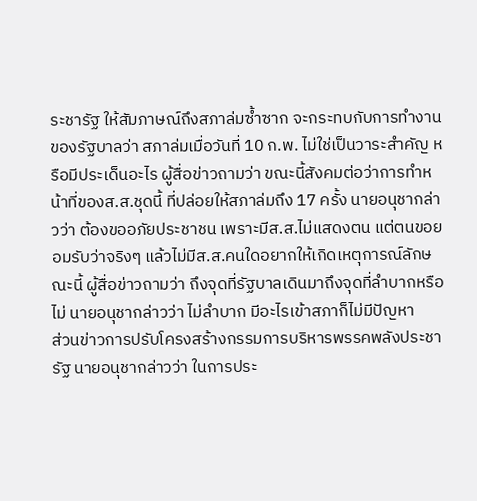ระชารัฐ ให้สัมภาษณ์ถึงสภาล่มซ้ำซาก จะกระทบกับการทำงานของรัฐบาลว่า สภาล่มเมื่อวันที่ 10 ก.พ. ไม่ใช่เป็นวาระสำคัญ หรือมีประเด็นอะไร ผู้สื่อข่าวถามว่า ขณะนี้สังคมต่อว่าการทำหน้าที่ของส.ส.ชุดนี้ ที่ปล่อยให้สภาล่มถึง 17 ครั้ง นายอนุชากล่าวว่า ต้องขออภัยประชาชน เพราะมีส.ส.ไม่แสดงตน แต่ตนขอยอมรับว่าจริงๆ แล้วไม่มีส.ส.คนใดอยากให้เกิดเหตุการณ์ลักษณะนี้ ผู้สื่อข่าวถามว่า ถึงจุดที่รัฐบาลเดินมาถึงจุดที่ลำบากหรือไม่ นายอนุชากล่าวว่า ไม่ลำบาก มีอะไรเข้าสภาก็ไม่มีปัญหา
ส่วนข่าวการปรับโครงสร้างกรรมการบริหารพรรคพลังประชารัฐ นายอนุชากล่าวว่า ในการประ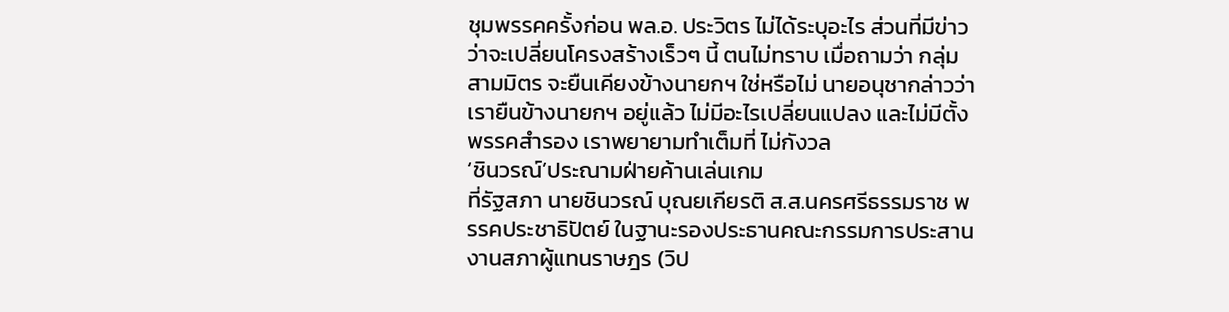ชุมพรรคครั้งก่อน พล.อ. ประวิตร ไม่ได้ระบุอะไร ส่วนที่มีข่าวว่าจะเปลี่ยนโครงสร้างเร็วๆ นี้ ตนไม่ทราบ เมื่อถามว่า กลุ่มสามมิตร จะยืนเคียงข้างนายกฯ ใช่หรือไม่ นายอนุชากล่าวว่า เรายืนข้างนายกฯ อยู่แล้ว ไม่มีอะไรเปลี่ยนแปลง และไม่มีตั้งพรรคสำรอง เราพยายามทำเต็มที่ ไม่กังวล
‘ชินวรณ์’ประณามฝ่ายค้านเล่นเกม
ที่รัฐสภา นายชินวรณ์ บุณยเกียรติ ส.ส.นครศรีธรรมราช พรรคประชาธิปัตย์ ในฐานะรองประธานคณะกรรมการประสานงานสภาผู้แทนราษฎร (วิป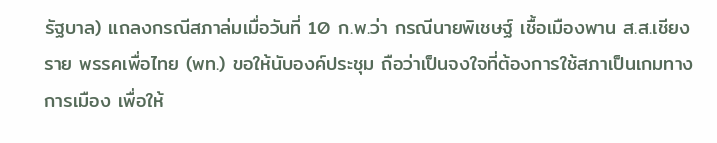รัฐบาล) แถลงกรณีสภาล่มเมื่อวันที่ 10 ก.พ.ว่า กรณีนายพิเชษฐ์ เชื้อเมืองพาน ส.ส.เชียงราย พรรคเพื่อไทย (พท.) ขอให้นับองค์ประชุม ถือว่าเป็นจงใจที่ต้องการใช้สภาเป็นเกมทางการเมือง เพื่อให้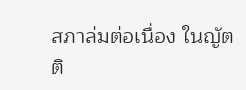สภาล่มต่อเนื่อง ในญัตติ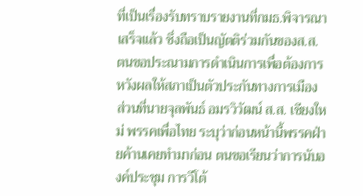ที่เป็นเรื่องรับทราบรายงานที่กมธ.พิจารณาเสร็จแล้ว ซึ่งถือเป็นญัตติร่วมกันของส.ส. ตนขอประณามการดำเนินการเพื่อต้องการหวังผลให้สภาเป็นตัวประกันทางการเมือง
ส่วนที่นายจุลพันธ์ อมรวิวัฒน์ ส.ส. เชียงใหม่ พรรคเพื่อไทย ระบุว่าก่อนหน้านี้พรรคฝ่ายค้านเคยทำมาก่อน ตนขอเรียนว่าการนับองค์ประชุม การวีโต้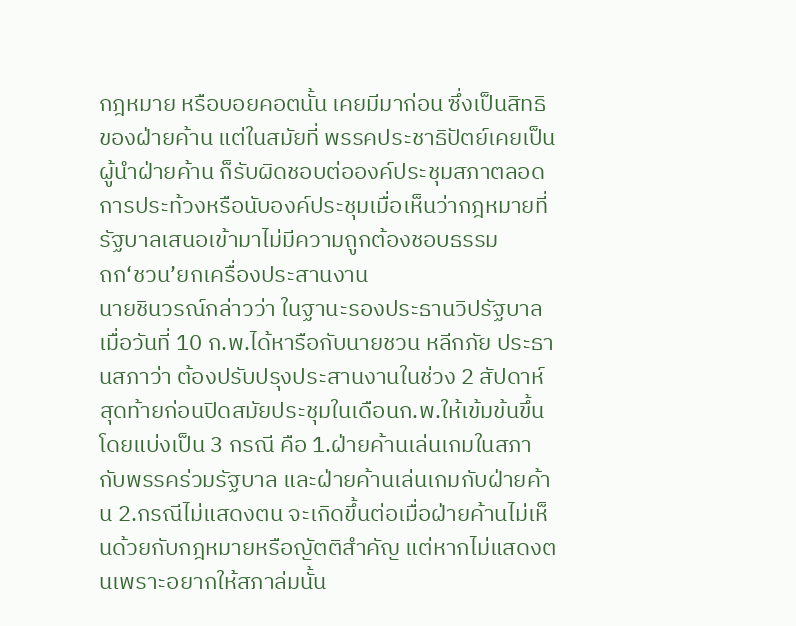กฎหมาย หรือบอยคอตนั้น เคยมีมาก่อน ซึ่งเป็นสิทธิของฝ่ายค้าน แต่ในสมัยที่ พรรคประชาธิปัตย์เคยเป็นผู้นำฝ่ายค้าน ก็รับผิดชอบต่อองค์ประชุมสภาตลอด การประท้วงหรือนับองค์ประชุมเมื่อเห็นว่ากฎหมายที่รัฐบาลเสนอเข้ามาไม่มีความถูกต้องชอบธรรม
ถก‘ชวน’ยกเครื่องประสานงาน
นายชินวรณ์กล่าวว่า ในฐานะรองประธานวิปรัฐบาล เมื่อวันที่ 10 ก.พ.ได้หารือกับนายชวน หลีกภัย ประธานสภาว่า ต้องปรับปรุงประสานงานในช่วง 2 สัปดาห์สุดท้ายก่อนปิดสมัยประชุมในเดือนก.พ.ให้เข้มข้นขึ้น โดยแบ่งเป็น 3 กรณี คือ 1.ฝ่ายค้านเล่นเกมในสภากับพรรคร่วมรัฐบาล และฝ่ายค้านเล่นเกมกับฝ่ายค้าน 2.กรณีไม่แสดงตน จะเกิดขึ้นต่อเมื่อฝ่ายค้านไม่เห็นด้วยกับกฎหมายหรือญัตติสำคัญ แต่หากไม่แสดงตนเพราะอยากให้สภาล่มนั้น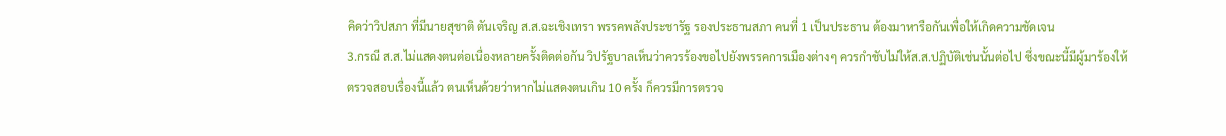คิดว่าวิปสภา ที่มีนายสุชาติ ตันเจริญ ส.ส.ฉะเชิงเทรา พรรคพลังประชารัฐ รองประธานสภา คนที่ 1 เป็นประธาน ต้องมาหารือกันเพื่อให้เกิดความชัดเจน
3.กรณี ส.ส.ไม่แสดงตนต่อเนื่องหลายครั้งติดต่อกัน วิปรัฐบาลเห็นว่าควรร้องขอไปยังพรรคการเมืองต่างๆ ควรกำชับไม่ให้ส.ส.ปฏิบัติเช่นนั้นต่อไป ซึ่งขณะนี้มีผู้มาร้องให้ตรวจสอบเรื่องนี้แล้ว ตนเห็นด้วยว่าหากไม่แสดงตนเกิน 10 ครั้ง ก็ควรมีการตรวจ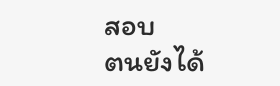สอบ
ตนยังได้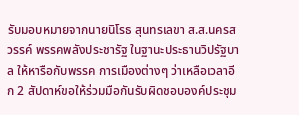รับมอบหมายจากนายนิโรธ สุนทรเลขา ส.ส.นครสวรรค์ พรรคพลังประชารัฐ ในฐานะประธานวิปรัฐบาล ให้หารือกับพรรค การเมืองต่างๆ ว่าเหลือเวลาอีก 2 สัปดาห์ขอให้ร่วมมือกันรับผิดชอบองค์ประชุม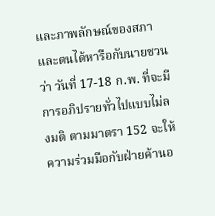และภาพลักษณ์ของสภา และตนได้หารือกับนายชวนว่า วันที่ 17-18 ก.พ. ที่จะมีการอภิปรายทั่วไปแบบไม่ลงมติ ตามมาตรา 152 จะให้ความร่วมมือกับฝ่ายค้านอ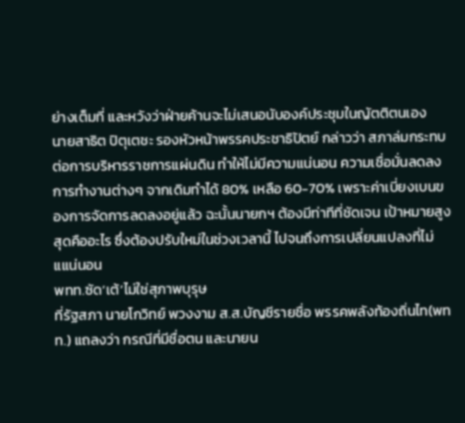ย่างเต็มที่ และหวังว่าฝ่ายค้านจะไม่เสนอนับองค์ประชุมในญัตติตนเอง
นายสาธิต ปิตุเตชะ รองหัวหน้าพรรคประชาธิปัตย์ กล่าวว่า สภาล่มกระทบต่อการบริหารราชการแผ่นดิน ทำให้ไม่มีความแน่นอน ความเชื่อมั่นลดลง การทำงานต่างๆ จากเดิมทำได้ 80% เหลือ 60-70% เพราะค่าเบี่ยงเบนของการจัดการลดลงอยู่แล้ว ฉะนั้นนายกฯ ต้องมีท่าทีที่ชัดเจน เป้าหมายสูงสุดคืออะไร ซึ่งต้องปรับใหม่ในช่วงเวลานี้ ไปจนถึงการเปลี่ยนแปลงที่ไม่แแน่นอน
พทท.ซัด‘เต้’ไม่ใช่สุภาพบุรุษ
ที่รัฐสภา นายโกวิทย์ พวงงาม ส.ส.บัญชีรายชื่อ พรรคพลังท้องถิ่นไท(พทท.) แถลงว่า กรณีที่มีชื่อตน และนายน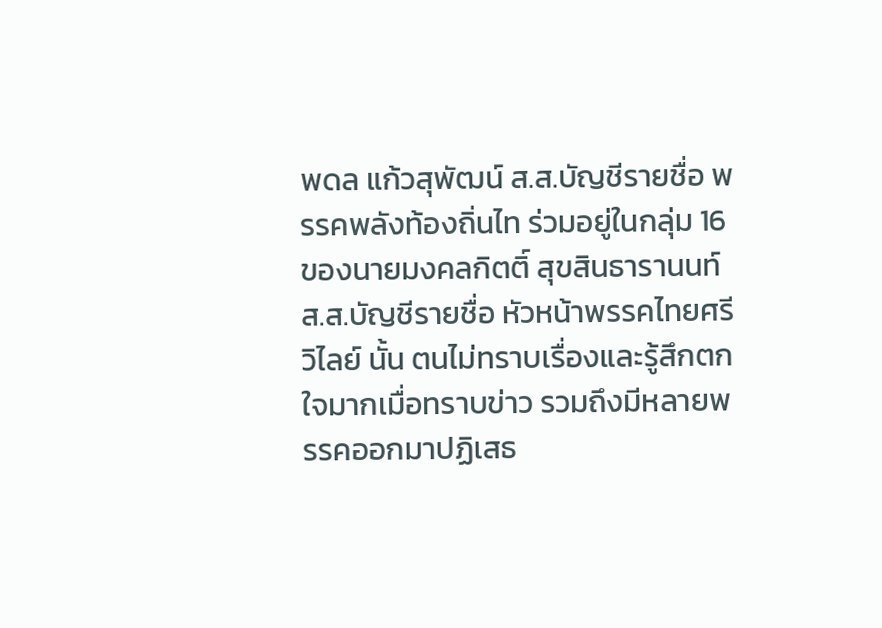พดล แก้วสุพัฒน์ ส.ส.บัญชีรายชื่อ พรรคพลังท้องถิ่นไท ร่วมอยู่ในกลุ่ม 16 ของนายมงคลกิตติ์ สุขสินธารานนท์ ส.ส.บัญชีรายชื่อ หัวหน้าพรรคไทยศรีวิไลย์ นั้น ตนไม่ทราบเรื่องและรู้สึกตกใจมากเมื่อทราบข่าว รวมถึงมีหลายพรรคออกมาปฏิเสธ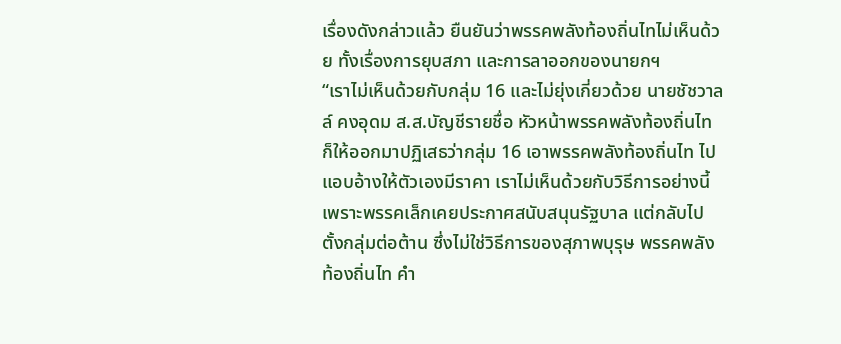เรื่องดังกล่าวแล้ว ยืนยันว่าพรรคพลังท้องถิ่นไทไม่เห็นด้วย ทั้งเรื่องการยุบสภา และการลาออกของนายกฯ
“เราไม่เห็นด้วยกับกลุ่ม 16 และไม่ยุ่งเกี่ยวด้วย นายชัชวาลล์ คงอุดม ส.ส.บัญชีรายชื่อ หัวหน้าพรรคพลังท้องถิ่นไท ก็ให้ออกมาปฏิเสธว่ากลุ่ม 16 เอาพรรคพลังท้องถิ่นไท ไปแอบอ้างให้ตัวเองมีราคา เราไม่เห็นด้วยกับวิธีการอย่างนี้ เพราะพรรคเล็กเคยประกาศสนับสนุนรัฐบาล แต่กลับไปตั้งกลุ่มต่อต้าน ซึ่งไม่ใช่วิธีการของสุภาพบุรุษ พรรคพลังท้องถิ่นไท คำ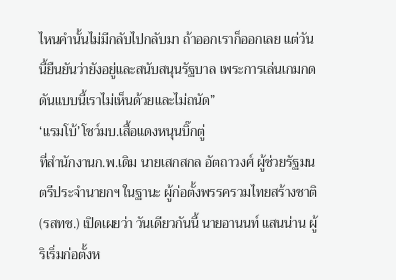ไหนคำนั้นไม่มีกลับไปกลับมา ถ้าออกเราก็ออกเลย แต่วันนี้ยืนยันว่ายังอยู่และสนับสนุนรัฐบาล เพระการเล่นเกมกดดันแบบนี้เราไม่เห็นด้วยและไม่ถนัด”
‘แรมโบ้’โชว์มบ.เสื้อแดงหนุนบิ๊กตู่
ที่สำนักงานก.พ.เดิม นายเสกสกล อัตถาวงศ์ ผู้ช่วยรัฐมนตรีประจำนายกฯ ในฐานะ ผู้ก่อตั้งพรรครวมไทยสร้างชาติ (รสทช.) เปิดเผยว่า วันเดียวกันนี้ นายอานนท์ แสนน่าน ผู้ริเริ่มก่อตั้งห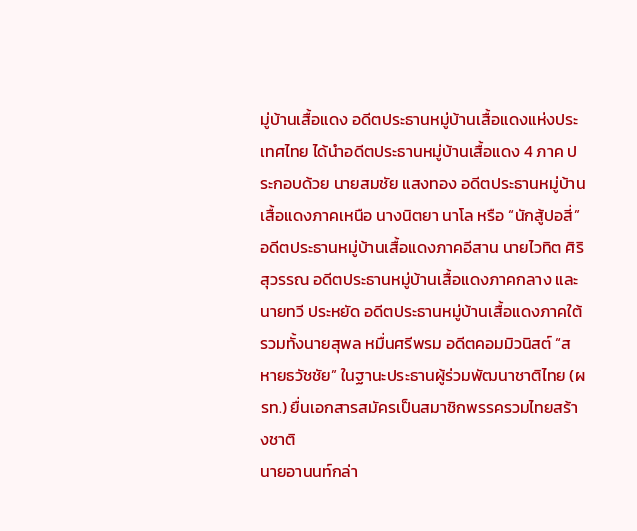มู่บ้านเสื้อแดง อดีตประธานหมู่บ้านเสื้อแดงแห่งประเทศไทย ได้นำอดีตประธานหมู่บ้านเสื้อแดง 4 ภาค ประกอบด้วย นายสมชัย แสงทอง อดีตประธานหมู่บ้าน เสื้อแดงภาคเหนือ นางนิตยา นาโล หรือ “นักสู้ปอสี่” อดีตประธานหมู่บ้านเสื้อแดงภาคอีสาน นายไวทิต ศิริสุวรรณ อดีตประธานหมู่บ้านเสื้อแดงภาคกลาง และนายทวี ประหยัด อดีตประธานหมู่บ้านเสื้อแดงภาคใต้ รวมทั้งนายสุพล หมื่นศรีพรม อดีตคอมมิวนิสต์ “สหายธวัชชัย” ในฐานะประธานผู้ร่วมพัฒนาชาติไทย (ผรท.) ยื่นเอกสารสมัครเป็นสมาชิกพรรครวมไทยสร้างชาติ
นายอานนท์กล่า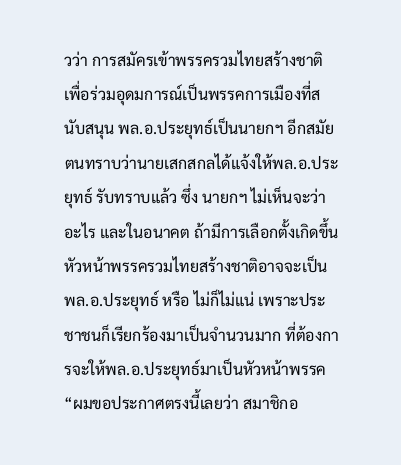วว่า การสมัครเข้าพรรครวมไทยสร้างชาติ เพื่อร่วมอุดมการณ์เป็นพรรคการเมืองที่สนับสนุน พล.อ.ประยุทธ์เป็นนายกฯ อีกสมัย ตนทราบว่านายเสกสกลได้แจ้งให้พล.อ.ประยุทธ์ รับทราบแล้ว ซึ่ง นายกฯ ไม่เห็นจะว่าอะไร และในอนาคต ถ้ามีการเลือกตั้งเกิดขึ้น หัวหน้าพรรครวมไทยสร้างชาติอาจจะเป็น พล.อ.ประยุทธ์ หรือ ไม่ก็ไม่แน่ เพราะประชาชนก็เรียกร้องมาเป็นจำนวนมาก ที่ต้องการจะให้พล.อ.ประยุทธ์มาเป็นหัวหน้าพรรค
“ผมขอประกาศตรงนี้เลยว่า สมาชิกอ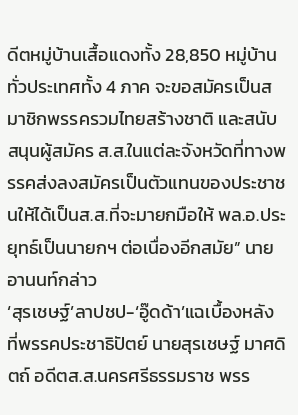ดีตหมู่บ้านเสื้อแดงทั้ง 28,850 หมู่บ้าน ทั่วประเทศทั้ง 4 ภาค จะขอสมัครเป็นสมาชิกพรรครวมไทยสร้างชาติ และสนับสนุนผู้สมัคร ส.ส.ในแต่ละจังหวัดที่ทางพรรคส่งลงสมัครเป็นตัวแทนของประชาชนให้ได้เป็นส.ส.ที่จะมายกมือให้ พล.อ.ประยุทธ์เป็นนายกฯ ต่อเนื่องอีกสมัย” นายอานนท์กล่าว
‘สุรเชษฐ์’ลาปชป-‘อู๊ดด้า’แฉเบื้องหลัง
ที่พรรคประชาธิปัตย์ นายสุรเชษฐ์ มาศดิตถ์ อดีตส.ส.นครศรีธรรมราช พรร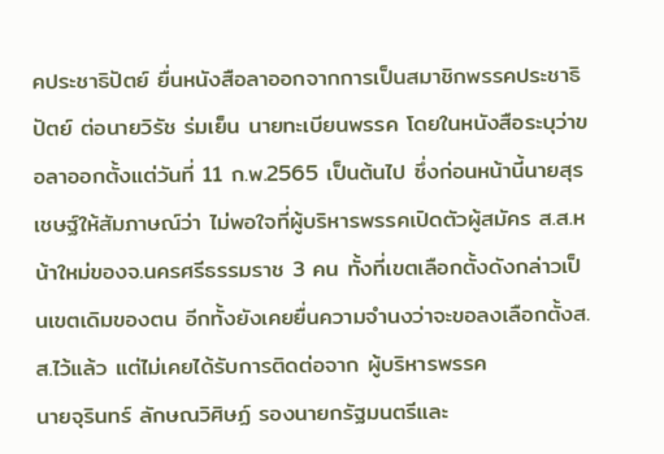คประชาธิปัตย์ ยื่นหนังสือลาออกจากการเป็นสมาชิกพรรคประชาธิปัตย์ ต่อนายวิรัช ร่มเย็น นายทะเบียนพรรค โดยในหนังสือระบุว่าขอลาออกตั้งแต่วันที่ 11 ก.พ.2565 เป็นต้นไป ซึ่งก่อนหน้านี้นายสุรเชษฐ์ให้สัมภาษณ์ว่า ไม่พอใจที่ผู้บริหารพรรคเปิดตัวผู้สมัคร ส.ส.หน้าใหม่ของจ.นครศรีธรรมราช 3 คน ทั้งที่เขตเลือกตั้งดังกล่าวเป็นเขตเดิมของตน อีกทั้งยังเคยยื่นความจำนงว่าจะขอลงเลือกตั้งส.ส.ไว้แล้ว แต่ไม่เคยได้รับการติดต่อจาก ผู้บริหารพรรค
นายจุรินทร์ ลักษณวิศิษฏ์ รองนายกรัฐมนตรีและ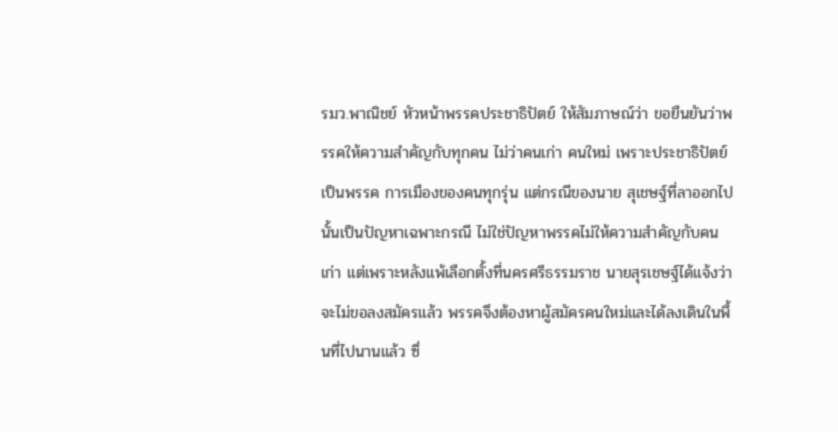รมว.พาณิชย์ หัวหน้าพรรคประชาธิปัตย์ ให้สัมภาษณ์ว่า ขอยืนยันว่าพรรคให้ความสำคัญกับทุกคน ไม่ว่าคนเก่า คนใหม่ เพราะประชาธิปัตย์เป็นพรรค การเมืองของคนทุกรุ่น แต่กรณีของนาย สุเชษฐ์ที่ลาออกไปนั้นเป็นปัญหาเฉพาะกรณี ไม่ใช่ปัญหาพรรคไม่ให้ความสำคัญกับคนเก่า แต่เพราะหลังแพ้เลือกตั้งที่นครศรีธรรมราช นายสุรเชษฐ์ได้แจ้งว่าจะไม่ขอลงสมัครแล้ว พรรคจึงต้องหาผู้สมัครคนใหม่และได้ลงเดินในพื้นที่ไปนานแล้ว ซึ่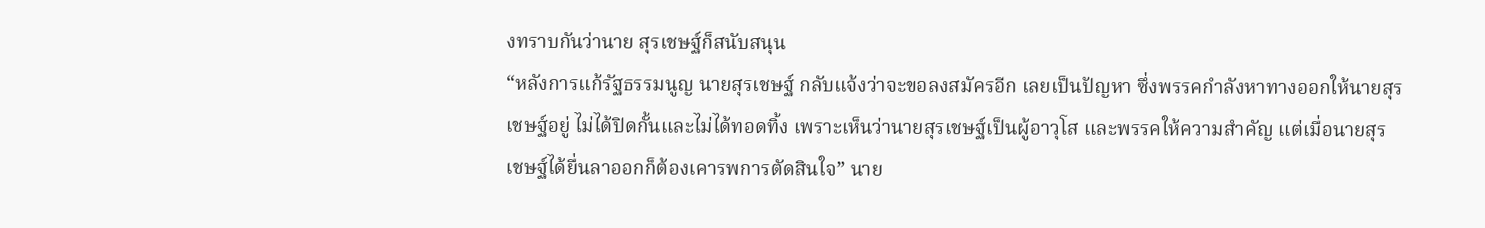งทราบกันว่านาย สุรเชษฐ์ก็สนับสนุน
“หลังการแก้รัฐธรรมนูญ นายสุรเชษฐ์ กลับแจ้งว่าจะขอลงสมัครอีก เลยเป็นปัญหา ซึ่งพรรคกำลังหาทางออกให้นายสุรเชษฐ์อยู่ ไม่ได้ปิดกั้นและไม่ได้ทอดทิ้ง เพราะเห็นว่านายสุรเชษฐ์เป็นผู้อาวุโส และพรรคให้ความสำคัญ แต่เมื่อนายสุรเชษฐ์ได้ยื่นลาออกก็ต้องเคารพการตัดสินใจ” นาย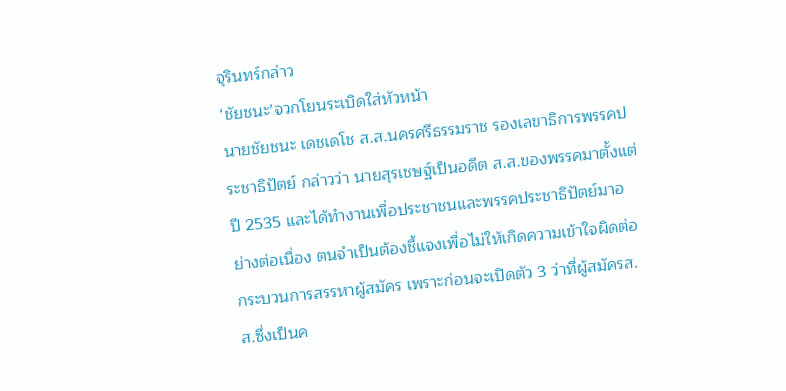จุรินทร์กล่าว
‘ชัยชนะ’จวกโยนระเบิดใส่หัวหน้า
นายชัยชนะ เดชเดโช ส.ส.นครศรีธรรมราช รองเลขาธิการพรรคประชาธิปัตย์ กล่าวว่า นายสุรเชษฐ์เป็นอดีต ส.ส.ของพรรคมาตั้งแต่ปี 2535 และได้ทำงานเพื่อประชาชนและพรรคประชาธิปัตย์มาอย่างต่อเนื่อง ตนจำเป็นต้องชี้แจงเพื่อไม่ให้เกิดความเข้าใจผิดต่อกระบวนการสรรหาผู้สมัคร เพราะก่อนจะเปิดตัว 3 ว่าที่ผู้สมัครส.ส.ซึ่งเป็นค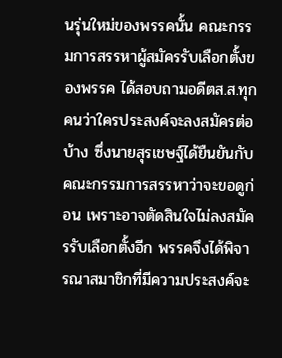นรุ่นใหม่ของพรรคนั้น คณะกรรมการสรรหาผู้สมัครรับเลือกตั้งของพรรค ได้สอบถามอดีตส.ส.ทุกคนว่าใครประสงค์จะลงสมัครต่อบ้าง ซึ่งนายสุรเชษฐ์ได้ยืนยันกับคณะกรรมการสรรหาว่าจะขอดูก่อน เพราะอาจตัดสินใจไม่ลงสมัครรับเลือกตั้งอีก พรรคจึงได้พิจารณาสมาชิกที่มีความประสงค์จะ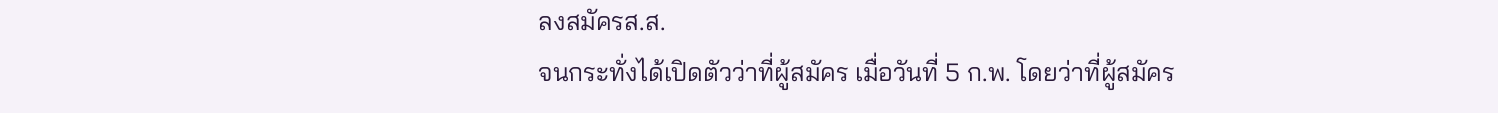ลงสมัครส.ส.
จนกระทั่งได้เปิดตัวว่าที่ผู้สมัคร เมื่อวันที่ 5 ก.พ. โดยว่าที่ผู้สมัคร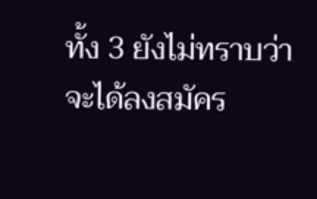ทั้ง 3 ยังไม่ทราบว่าจะได้ลงสมัคร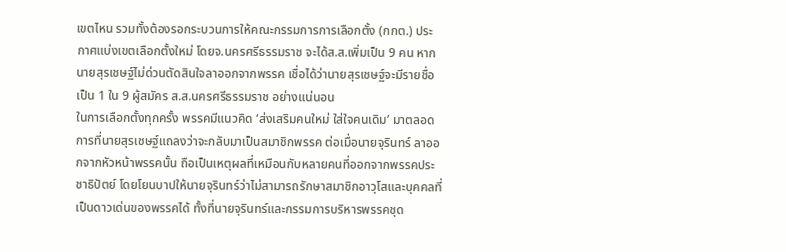เขตไหน รวมทั้งต้องรอกระบวนการให้คณะกรรมการการเลือกตั้ง (กกต.) ประกาศแบ่งเขตเลือกตั้งใหม่ โดยจ.นครศรีธรรมราช จะได้ส.ส.เพิ่มเป็น 9 คน หากนายสุรเชษฐ์ไม่ด่วนตัดสินใจลาออกจากพรรค เชื่อได้ว่านายสุรเชษฐ์จะมีรายชื่อเป็น 1 ใน 9 ผู้สมัคร ส.ส.นครศรีธรรมราช อย่างแน่นอน
ในการเลือกตั้งทุกครั้ง พรรคมีแนวคิด ‘ส่งเสริมคนใหม่ ใส่ใจคนเดิม’ มาตลอดการที่นายสุรเชษฐ์แถลงว่าจะกลับมาเป็นสมาชิกพรรค ต่อเมื่อนายจุรินทร์ ลาออกจากหัวหน้าพรรคนั้น ถือเป็นเหตุผลที่เหมือนกับหลายคนที่ออกจากพรรคประชาธิปัตย์ โดยโยนบาปให้นายจุรินทร์ว่าไม่สามารถรักษาสมาชิกอาวุโสและบุคคลที่เป็นดาวเด่นของพรรคได้ ทั้งที่นายจุรินทร์และกรรมการบริหารพรรคชุด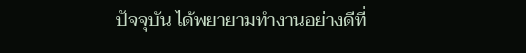ปัจจุบัน ได้พยายามทำงานอย่างดีที่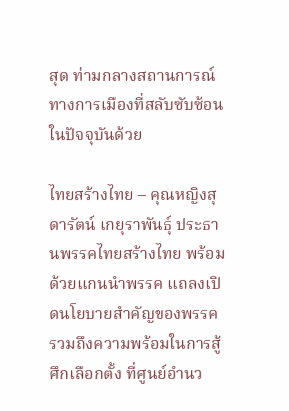สุด ท่ามกลางสถานการณ์ทางการเมืองที่สลับซับซ้อนในปัจจุบันด้วย

ไทยสร้างไทย – คุณหญิงสุดารัตน์ เกยุราพันธุ์ ประธานพรรคไทยสร้างไทย พร้อมด้วยแกนนำพรรค แถลงเปิดนโยบายสำคัญของพรรค รวมถึงความพร้อมในการสู้ศึกเลือกตั้ง ที่ศูนย์อำนว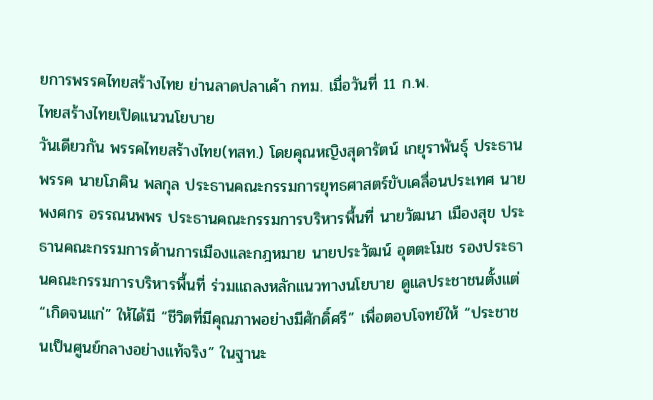ยการพรรคไทยสร้างไทย ย่านลาดปลาเค้า กทม. เมื่อวันที่ 11 ก.พ.
ไทยสร้างไทยเปิดแนวนโยบาย
วันเดียวกัน พรรคไทยสร้างไทย(ทสท.) โดยคุณหญิงสุดารัตน์ เกยุราพันธุ์ ประธานพรรค นายโภคิน พลกุล ประธานคณะกรรมการยุทธศาสตร์ขับเคลื่อนประเทศ นายพงศกร อรรณนพพร ประธานคณะกรรมการบริหารพื้นที่ นายวัฒนา เมืองสุข ประธานคณะกรรมการด้านการเมืองและกฎหมาย นายประวัฒน์ อุตตะโมช รองประธานคณะกรรมการบริหารพื้นที่ ร่วมแถลงหลักแนวทางนโยบาย ดูแลประชาชนตั้งแต่ “เกิดจนแก่” ให้ได้มี “ชีวิตที่มีคุณภาพอย่างมีศักดิ์ศรี” เพื่อตอบโจทย์ให้ “ประชาชนเป็นศูนย์กลางอย่างแท้จริง” ในฐานะ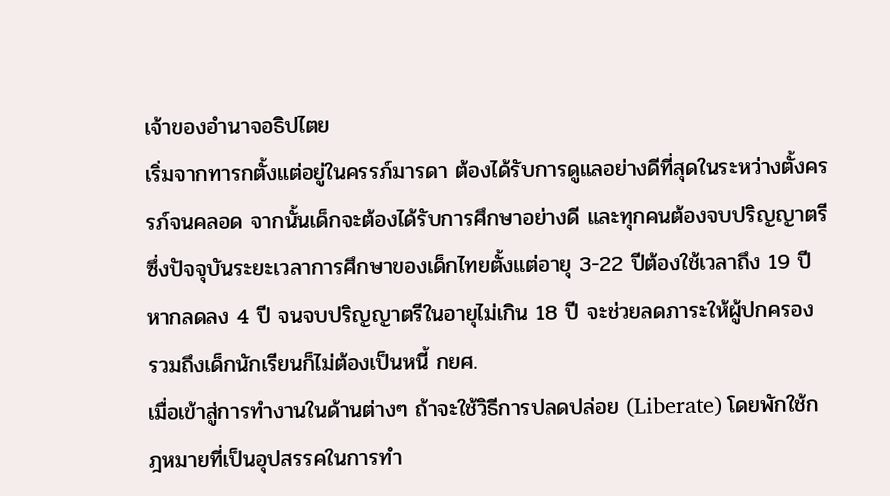เจ้าของอำนาจอธิปไตย
เริ่มจากทารกตั้งแต่อยู่ในครรภ์มารดา ต้องได้รับการดูแลอย่างดีที่สุดในระหว่างตั้งครรภ์จนคลอด จากนั้นเด็กจะต้องได้รับการศึกษาอย่างดี และทุกคนต้องจบปริญญาตรี ซึ่งปัจจุบันระยะเวลาการศึกษาของเด็กไทยตั้งแต่อายุ 3-22 ปีต้องใช้เวลาถึง 19 ปี หากลดลง 4 ปี จนจบปริญญาตรีในอายุไม่เกิน 18 ปี จะช่วยลดภาระให้ผู้ปกครอง รวมถึงเด็กนักเรียนก็ไม่ต้องเป็นหนี้ กยศ.
เมื่อเข้าสู่การทำงานในด้านต่างๆ ถ้าจะใช้วิธีการปลดปล่อย (Liberate) โดยพักใช้กฎหมายที่เป็นอุปสรรคในการทำ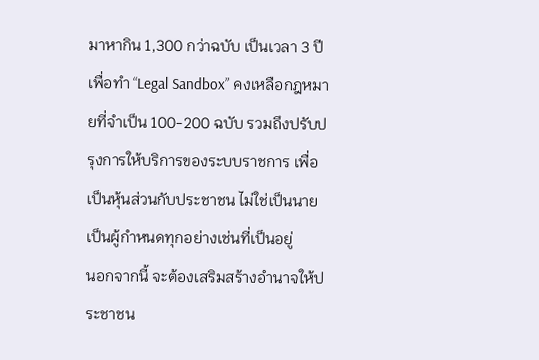มาหากิน 1,300 กว่าฉบับ เป็นเวลา 3 ปี เพื่อทำ “Legal Sandbox” คงเหลือกฎหมายที่จำเป็น 100-200 ฉบับ รวมถึงปรับปรุงการให้บริการของระบบราชการ เพื่อเป็นหุ้นส่วนกับประชาชน ไม่ใช่เป็นนายเป็นผู้กำหนดทุกอย่างเช่นที่เป็นอยู่
นอกจากนี้ จะต้องเสริมสร้างอำนาจให้ประชาชน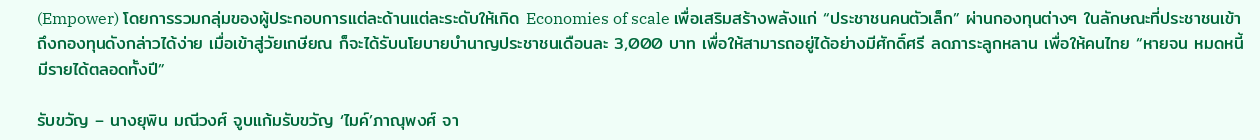(Empower) โดยการรวมกลุ่มของผู้ประกอบการแต่ละด้านแต่ละระดับให้เกิด Economies of scale เพื่อเสริมสร้างพลังแก่ “ประชาชนคนตัวเล็ก” ผ่านกองทุนต่างๆ ในลักษณะที่ประชาชนเข้าถึงกองทุนดังกล่าวได้ง่าย เมื่อเข้าสู่วัยเกษียณ ก็จะได้รับนโยบายบำนาญประชาชนเดือนละ 3,000 บาท เพื่อให้สามารถอยู่ได้อย่างมีศักดิ์ศรี ลดภาระลูกหลาน เพื่อให้คนไทย “หายจน หมดหนี้ มีรายได้ตลอดทั้งปี”

รับขวัญ – นางยุพิน มณีวงศ์ จูบแก้มรับขวัญ ‘ไมค์’ภาณุพงศ์ จา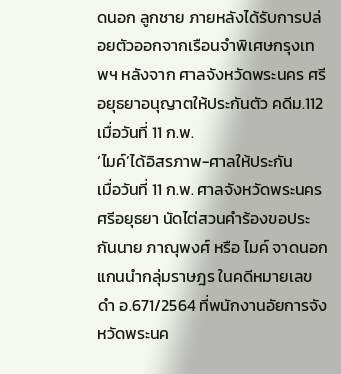ดนอก ลูกชาย ภายหลังได้รับการปล่อยตัวออกจากเรือนจำพิเศษกรุงเทพฯ หลังจาก ศาลจังหวัดพระนคร ศรีอยุธยาอนุญาตให้ประกันตัว คดีม.112 เมื่อวันที่ 11 ก.พ.
‘ไมค์’ได้อิสรภาพ-ศาลให้ประกัน
เมื่อวันที่ 11 ก.พ. ศาลจังหวัดพระนครศรีอยุธยา นัดไต่สวนคำร้องขอประกันนาย ภาณุพงศ์ หรือ ไมค์ จาดนอก แกนนำกลุ่มราษฎร ในคดีหมายเลขดำ อ.671/2564 ที่พนักงานอัยการจังหวัดพระนค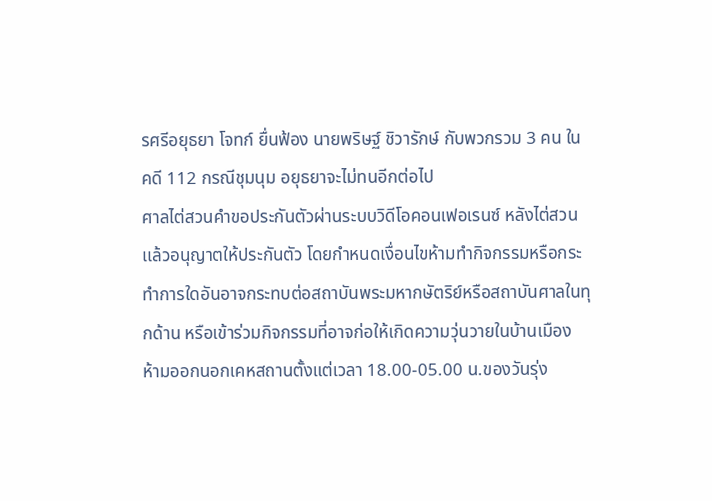รศรีอยุธยา โจทก์ ยื่นฟ้อง นายพริษฐ์ ชิวารักษ์ กับพวกรวม 3 คน ในคดี 112 กรณีชุมนุม อยุธยาจะไม่ทนอีกต่อไป
ศาลไต่สวนคำขอประกันตัวผ่านระบบวิดีโอคอนเฟอเรนซ์ หลังไต่สวนเเล้วอนุญาตให้ประกันตัว โดยกำหนดเงื่อนไขห้ามทำกิจกรรมหรือกระทำการใดอันอาจกระทบต่อสถาบันพระมหากษัตริย์หรือสถาบันศาลในทุกด้าน หรือเข้าร่วมกิจกรรมที่อาจก่อให้เกิดความวุ่นวายในบ้านเมือง ห้ามออกนอกเคหสถานตั้งแต่เวลา 18.00-05.00 น.ของวันรุ่ง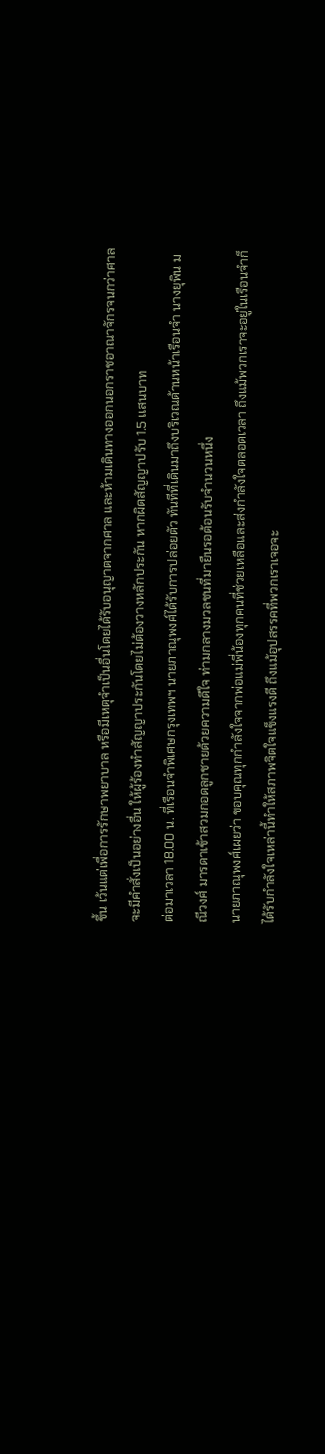ขึ้น เว้นแต่เพื่อการรักษาพยาบาล หรือมีเหตุจำเป็นอื่นโดยได้รับอนุญาตจากศาล และห้ามเดินทางออกนอกราชอาณาจักรจนกว่าศาลจะมีคำสั่งเป็นอย่างอื่น ให้ผู้ร้องทำสัญญาประกันโดยไม่ต้องวางหลักประกัน หากผิดสัญญาปรับ 1.5 เเสนบาท
ต่อมาเวลา 18.00 น. ที่เรือนจำพิเศษกรุงเทพฯ นายภาณุพงศ์ได้รับการปล่อยตัว ทันทีที่เดินมาถึงบริเวณด้านหน้าเรือนจำ นางยุพิน มณีวงศ์ มารดาเข้าสวมกอดลูกชายด้วยความดีใจ ท่ามกลางมวลชนที่มายืนรอต้อนรับจำนวนหนึ่ง
นายภาณุพงศ์เผยว่า ขอบคุณทุกกำลังใจจากพ่อแม่พี่น้องทุกคนที่ช่วยเหลือและส่งกำลังใจตลอดเวลา ถึงแม้พวกเราจะอยู่ในเรือนจำก็ได้รับกำลังใจเหล่านี้ทำให้สภาพจิตใจแข็งแรงดี ถึงแม้อุปสรรคที่พวกเราเจอจะ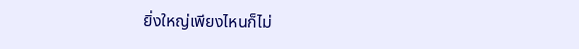ยิ่งใหญ่เพียงไหนก็ไม่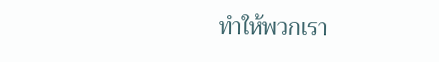ทำให้พวกเรา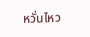หวั่นไหว